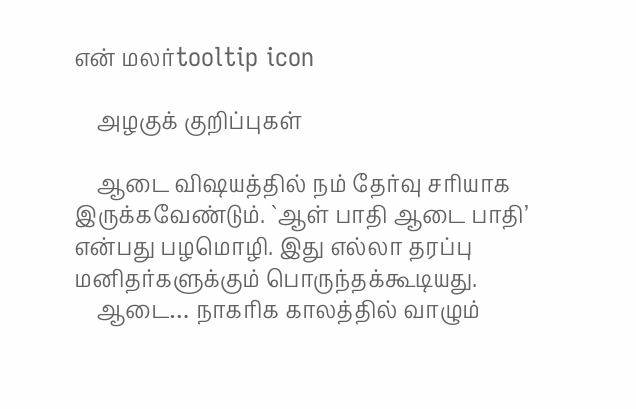என் மலர்tooltip icon

    அழகுக் குறிப்புகள்

    ஆடை விஷயத்தில் நம் தேர்வு சரியாக இருக்கவேண்டும். `ஆள் பாதி ஆடை பாதி’ என்பது பழமொழி. இது எல்லா தரப்பு மனிதர்களுக்கும் பொருந்தக்கூடியது.
    ஆடை… நாகரிக காலத்தில் வாழும்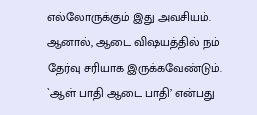எல்லோருக்கும் இது அவசியம். ஆனால், ஆடை விஷயத்தில் நம் தேர்வு சரியாக இருக்கவேண்டும். `ஆள் பாதி ஆடை பாதி’ என்பது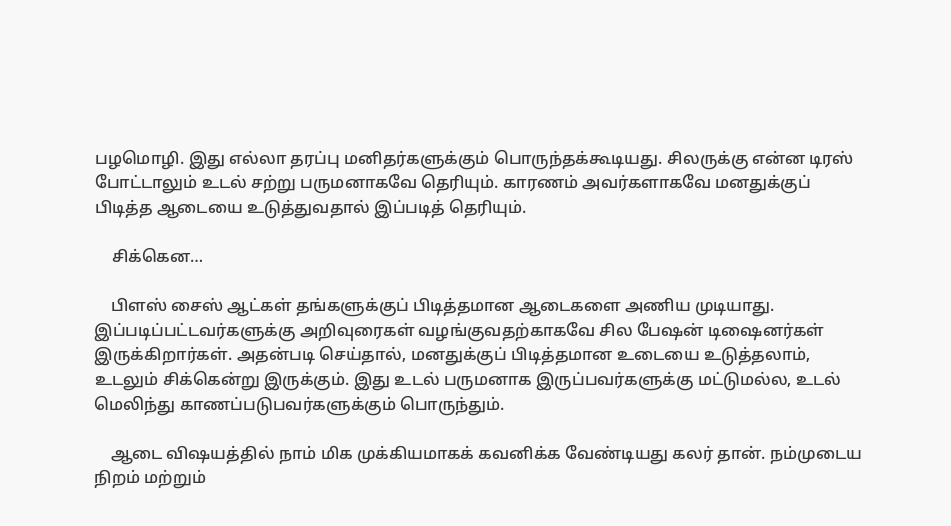பழமொழி. இது எல்லா தரப்பு மனிதர்களுக்கும் பொருந்தக்கூடியது. சிலருக்கு என்ன டிரஸ் போட்டாலும் உடல் சற்று பருமனாகவே தெரியும். காரணம் அவர்களாகவே மனதுக்குப் பிடித்த ஆடையை உடுத்துவதால் இப்படித் தெரியும்.

    சிக்கென…

    பிளஸ் சைஸ் ஆட்கள் தங்களுக்குப் பிடித்தமான ஆடைகளை அணிய முடியாது. இப்படிப்பட்டவர்களுக்கு அறிவுரைகள் வழங்குவதற்காகவே சில பேஷன் டிஷைனர்கள் இருக்கிறார்கள். அதன்படி செய்தால், மனதுக்குப் பிடித்தமான உடையை உடுத்தலாம், உடலும் சிக்கென்று இருக்கும். இது உடல் பருமனாக இருப்பவர்களுக்கு மட்டுமல்ல, உடல் மெலிந்து காணப்படுபவர்களுக்கும் பொருந்தும்.

    ஆடை விஷயத்தில் நாம் மிக முக்கியமாகக் கவனிக்க வேண்டியது கலர் தான். நம்முடைய நிறம் மற்றும்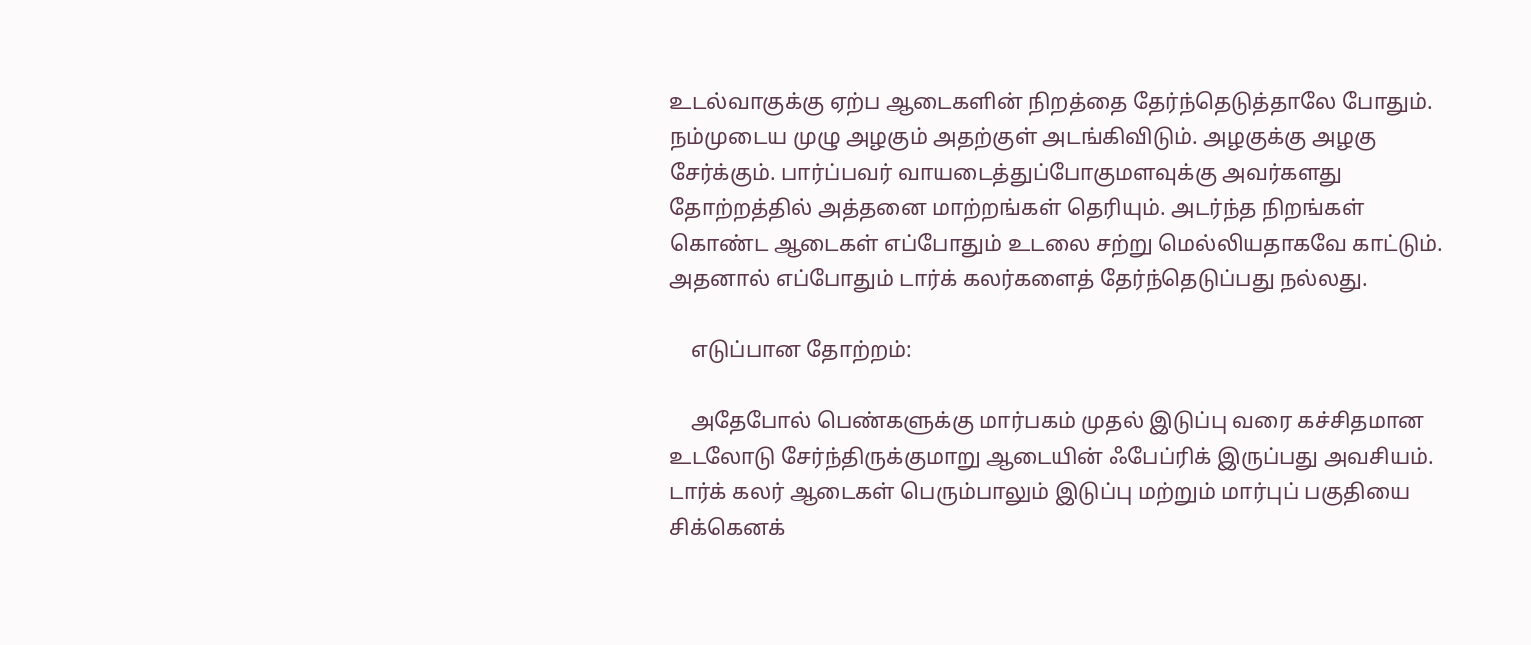உடல்வாகுக்கு ஏற்ப ஆடைகளின் நிறத்தை தேர்ந்தெடுத்தாலே போதும். நம்முடைய முழு அழகும் அதற்குள் அடங்கிவிடும். அழகுக்கு அழகு சேர்க்கும். பார்ப்பவர் வாயடைத்துப்போகுமளவுக்கு அவர்களது தோற்றத்தில் அத்தனை மாற்றங்கள் தெரியும். அடர்ந்த நிறங்கள் கொண்ட ஆடைகள் எப்போதும் உடலை சற்று மெல்லியதாகவே காட்டும். அதனால் எப்போதும் டார்க் கலர்களைத் தேர்ந்தெடுப்பது நல்லது.

    எடுப்பான தோற்றம்:

    அதேபோல் பெண்களுக்கு மார்பகம் முதல் இடுப்பு வரை கச்சிதமான உடலோடு சேர்ந்திருக்குமாறு ஆடையின் ஃபேப்ரிக் இருப்பது அவசியம். டார்க் கலர் ஆடைகள் பெரும்பாலும் இடுப்பு மற்றும் மார்புப் பகுதியை சிக்கெனக்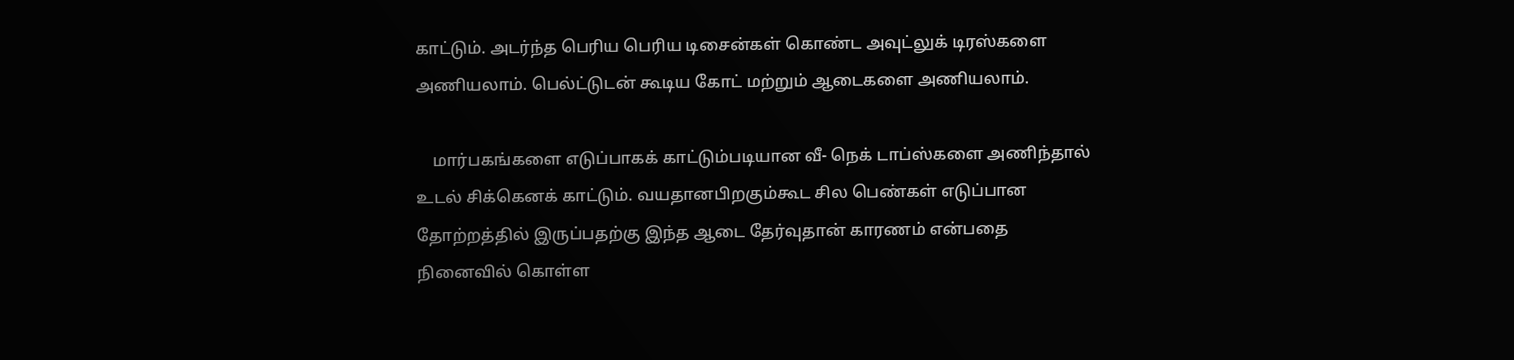காட்டும். அடர்ந்த பெரிய பெரிய டிசைன்கள் கொண்ட அவுட்லுக் டிரஸ்களை அணியலாம். பெல்ட்டுடன் கூடிய கோட் மற்றும் ஆடைகளை அணியலாம்.

    மார்பகங்களை எடுப்பாகக் காட்டும்படியான வீ- நெக் டாப்ஸ்களை அணிந்தால் உடல் சிக்கெனக் காட்டும். வயதானபிறகும்கூட சில பெண்கள் எடுப்பான தோற்றத்தில் இருப்பதற்கு இந்த ஆடை தேர்வுதான் காரணம் என்பதை நினைவில் கொள்ள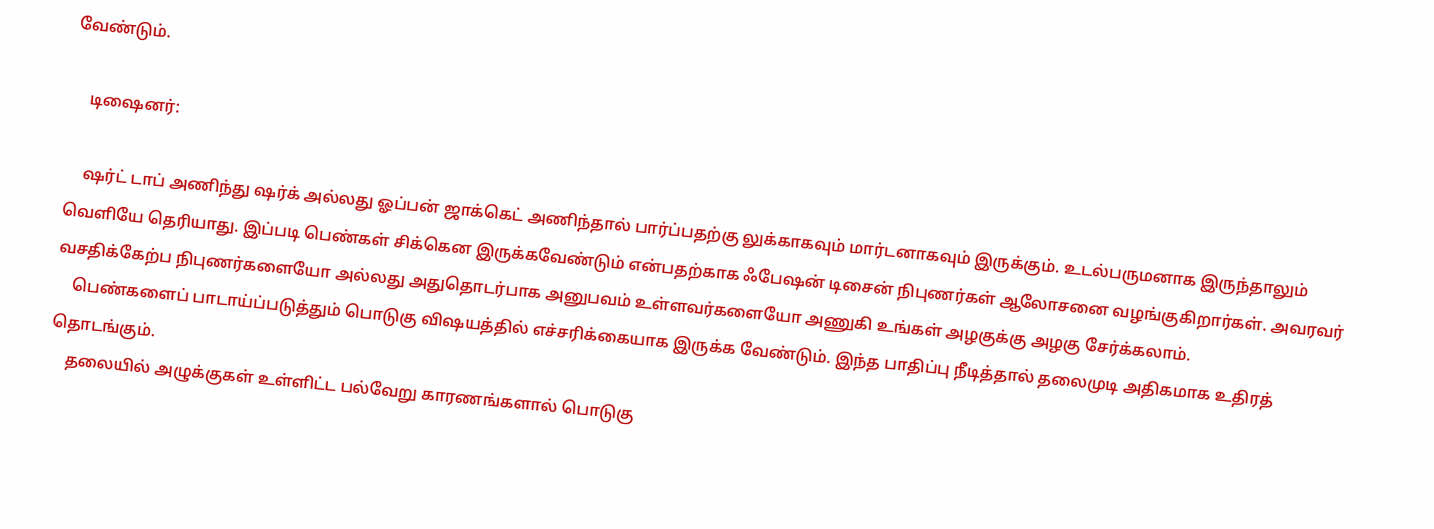வேண்டும்.

    டிஷைனர்:

    ஷர்ட் டாப் அணிந்து ஷர்க் அல்லது ஓப்பன் ஜாக்கெட் அணிந்தால் பார்ப்பதற்கு லுக்காகவும் மார்டனாகவும் இருக்கும். உடல்பருமனாக இருந்தாலும் வெளியே தெரியாது. இப்படி பெண்கள் சிக்கென இருக்கவேண்டும் என்பதற்காக ஃபேஷன் டிசைன் நிபுணர்கள் ஆலோசனை வழங்குகிறார்கள். அவரவர் வசதிக்கேற்ப நிபுணர்களையோ அல்லது அதுதொடர்பாக அனுபவம் உள்ளவர்களையோ அணுகி உங்கள் அழகுக்கு அழகு சேர்க்கலாம்.
    பெண்களைப் பாடாய்ப்படுத்தும் பொடுகு விஷயத்தில் எச்சரிக்கையாக இருக்க வேண்டும். இந்த பாதிப்பு நீடித்தால் தலைமுடி அதிகமாக உதிரத் தொடங்கும்.
    தலையில் அழுக்குகள் உள்ளிட்ட பல்வேறு காரணங்களால் பொடுகு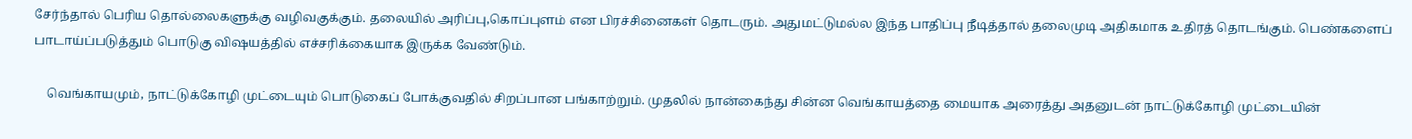சேர்ந்தால் பெரிய தொல்லைகளுக்கு வழிவகுக்கும். தலையில் அரிப்பு,கொப்புளம் என பிரச்சினைகள் தொடரும். அதுமட்டுமல்ல இந்த பாதிப்பு நீடித்தால் தலைமுடி அதிகமாக உதிரத் தொடங்கும். பெண்களைப் பாடாய்ப்படுத்தும் பொடுகு விஷயத்தில் எச்சரிக்கையாக இருக்க வேண்டும்.

    வெங்காயமும், நாட்டுக்கோழி முட்டையும் பொடுகைப் போக்குவதில் சிறப்பான பங்காற்றும். முதலில் நான்கைந்து சின்ன வெங்காயத்தை மையாக அரைத்து அதனுடன் நாட்டுக்கோழி முட்டையின்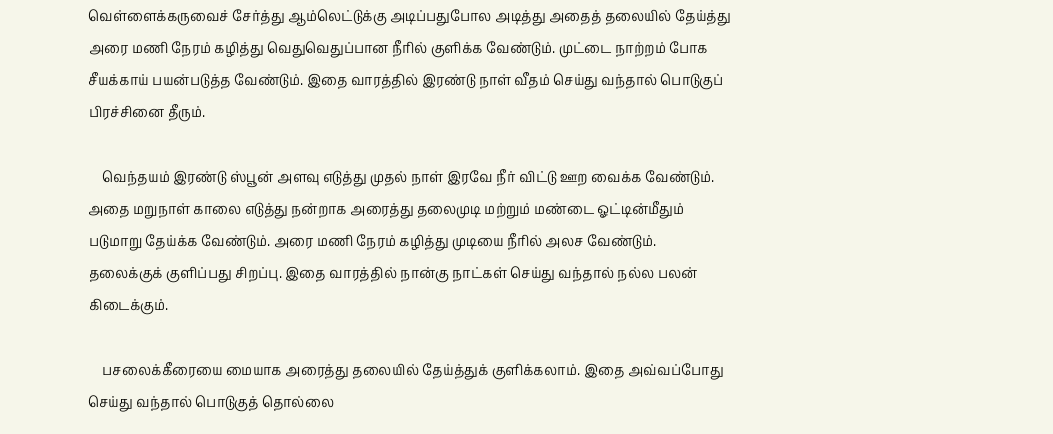வெள்ளைக்கருவைச் சேர்த்து ஆம்லெட்டுக்கு அடிப்பதுபோல அடித்து அதைத் தலையில் தேய்த்து அரை மணி நேரம் கழித்து வெதுவெதுப்பான நீரில் குளிக்க வேண்டும். முட்டை நாற்றம் போக சீயக்காய் பயன்படுத்த வேண்டும். இதை வாரத்தில் இரண்டு நாள் வீதம் செய்து வந்தால் பொடுகுப் பிரச்சினை தீரும்.

    வெந்தயம் இரண்டு ஸ்பூன் அளவு எடுத்து முதல் நாள் இரவே நீர் விட்டு ஊற வைக்க வேண்டும். அதை மறுநாள் காலை எடுத்து நன்றாக அரைத்து தலைமுடி மற்றும் மண்டை ஓட்டின்மீதும் படுமாறு தேய்க்க வேண்டும். அரை மணி நேரம் கழித்து முடியை நீரில் அலச வேண்டும். தலைக்குக் குளிப்பது சிறப்பு. இதை வாரத்தில் நான்கு நாட்கள் செய்து வந்தால் நல்ல பலன் கிடைக்கும்.

    பசலைக்கீரையை மையாக அரைத்து தலையில் தேய்த்துக் குளிக்கலாம். இதை அவ்வப்போது செய்து வந்தால் பொடுகுத் தொல்லை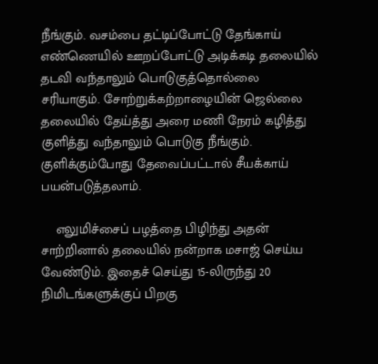நீங்கும். வசம்பை தட்டிப்போட்டு தேங்காய் எண்ணெயில் ஊறப்போட்டு அடிக்கடி தலையில் தடவி வந்தாலும் பொடுகுத்தொல்லை சரியாகும். சோற்றுக்கற்றாழையின் ஜெல்லை தலையில் தேய்த்து அரை மணி நேரம் கழித்து குளித்து வந்தாலும் பொடுகு நீங்கும். குளிக்கும்போது தேவைப்பட்டால் சீயக்காய் பயன்படுத்தலாம்.

    எலுமிச்சைப் பழத்தை பிழிந்து அதன் சாற்றினால் தலையில் நன்றாக மசாஜ் செய்ய வேண்டும். இதைச் செய்து 15-லிருந்து 20 நிமிடங்களுக்குப் பிறகு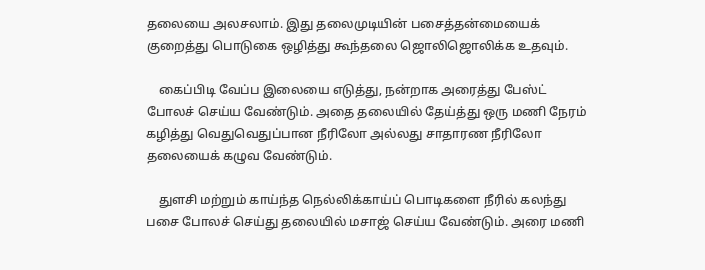தலையை அலசலாம். இது தலைமுடியின் பசைத்தன்மையைக் குறைத்து பொடுகை ஒழித்து கூந்தலை ஜொலிஜொலிக்க உதவும்.

    கைப்பிடி வேப்ப இலையை எடுத்து, நன்றாக அரைத்து பேஸ்ட் போலச் செய்ய வேண்டும். அதை தலையில் தேய்த்து ஒரு மணி நேரம் கழித்து வெதுவெதுப்பான நீரிலோ அல்லது சாதாரண நீரிலோ தலையைக் கழுவ வேண்டும்.

    துளசி மற்றும் காய்ந்த நெல்லிக்காய்ப் பொடிகளை நீரில் கலந்து பசை போலச் செய்து தலையில் மசாஜ் செய்ய வேண்டும். அரை மணி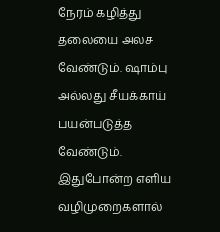நேரம் கழித்து தலையை அலச வேண்டும். ஷாம்பு அல்லது சீயக்காய் பயன்படுத்த வேண்டும். இதுபோன்ற எளிய வழிமுறைகளால்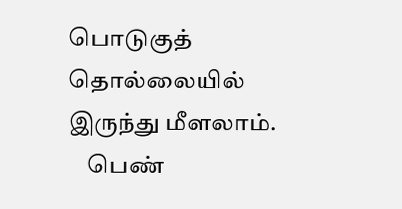பொடுகுத் தொல்லையில் இருந்து மீளலாம்.
    பெண்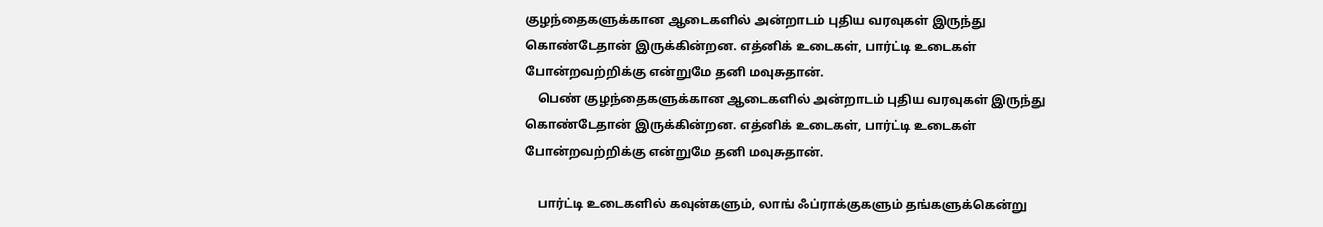குழந்தைகளுக்கான ஆடைகளில் அன்றாடம் புதிய வரவுகள் இருந்து கொண்டேதான் இருக்கின்றன. எத்னிக் உடைகள், பார்ட்டி உடைகள் போன்றவற்றிக்கு என்றுமே தனி மவுசுதான்.
    பெண் குழந்தைகளுக்கான ஆடைகளில் அன்றாடம் புதிய வரவுகள் இருந்து கொண்டேதான் இருக்கின்றன. எத்னிக் உடைகள், பார்ட்டி உடைகள் போன்றவற்றிக்கு என்றுமே தனி மவுசுதான்.

    பார்ட்டி உடைகளில் கவுன்களும், லாங் ஃப்ராக்குகளும் தங்களுக்கென்று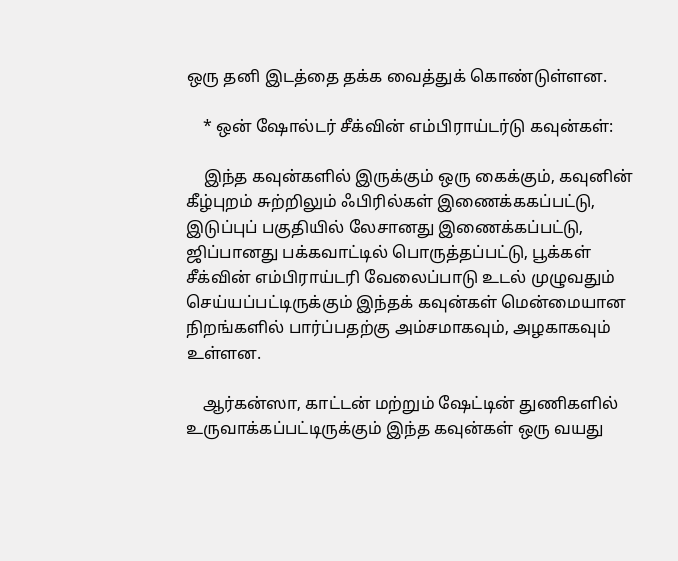ஒரு தனி இடத்தை தக்க வைத்துக் கொண்டுள்ளன.

    * ஒன் ஷோல்டர் சீக்வின் எம்பிராய்டர்டு கவுன்கள்:

    இந்த கவுன்களில் இருக்கும் ஒரு கைக்கும், கவுனின் கீழ்புறம் சுற்றிலும் ஃபிரில்கள் இணைக்ககப்பட்டு, இடுப்புப் பகுதியில் லேசானது இணைக்கப்பட்டு, ஜிப்பானது பக்கவாட்டில் பொருத்தப்பட்டு, பூக்கள் சீக்வின் எம்பிராய்டரி வேலைப்பாடு உடல் முழுவதும் செய்யப்பட்டிருக்கும் இந்தக் கவுன்கள் மென்மையான நிறங்களில் பார்ப்பதற்கு அம்சமாகவும், அழகாகவும் உள்ளன.

    ஆர்கன்ஸா, காட்டன் மற்றும் ஷேட்டின் துணிகளில் உருவாக்கப்பட்டிருக்கும் இந்த கவுன்கள் ஒரு வயது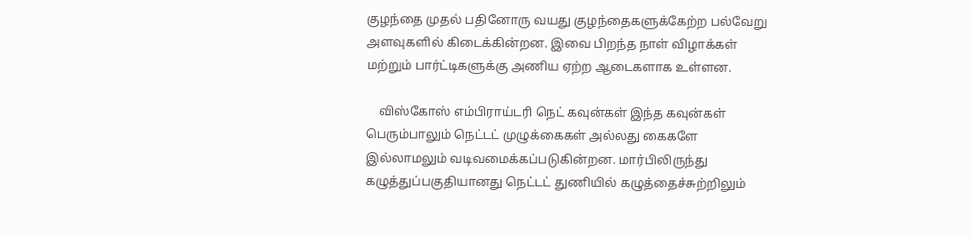குழந்தை முதல் பதினோரு வயது குழந்தைகளுக்கேற்ற பல்வேறு அளவுகளில் கிடைக்கின்றன. இவை பிறந்த நாள் விழாக்கள் மற்றும் பார்ட்டிகளுக்கு அணிய ஏற்ற ஆடைகளாக உள்ளன.

    விஸ்கோஸ் எம்பிராய்டரி நெட் கவுன்கள் இந்த கவுன்கள் பெரும்பாலும் நெட்டட் முழுக்கைகள் அல்லது கைகளே இல்லாமலும் வடிவமைக்கப்படுகின்றன. மார்பிலிருந்து கழுத்துப்பகுதியானது நெட்டட் துணியில் கழுத்தைச்சுற்றிலும்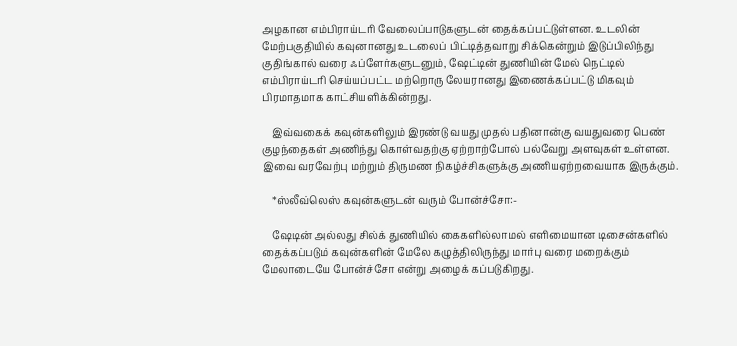அழகான எம்பிராய்டரி வேலைப்பாடுகளுடன் தைக்கப்பட்டுள்ளன. உடலின் மேற்பகுதியில் கவுனானது உடலைப் பிட்டித்தவாறு சிக்கென்றும் இடுப்பிலிந்து குதிங்கால் வரை ஃப்ளேர்களுடனும், ஷேட்டின் துணியின் மேல் நெட்டில் எம்பிராய்டரி செய்யப்பட்ட மற்றொரு லேயரானது இணைக்கப்பட்டு மிகவும் பிரமாதமாக காட்சியளிக்கின்றது.

    இவ்வகைக் கவுன்களிலும் இரண்டு வயது முதல் பதினான்கு வயதுவரை பெண் குழந்தைகள் அணிந்து கொள்வதற்கு ஏற்றாற்போல் பல்வேறு அளவுகள் உள்ளன. இவை வரவேற்பு மற்றும் திருமண நிகழ்ச்சிகளுக்கு அணியஏற்றவையாக இருக்கும்.

    *ஸ்லீவ்லெஸ் கவுன்களுடன் வரும் போன்ச்சோ:-

    ஷேடின் அல்லது சில்க் துணியில் கைகளில்லாமல் எளிமையான டிசைன்களில் தைக்கப்படும் கவுன்களின் மேலே கழுத்திலிருந்து மார்பு வரை மறைக்கும் மேலாடையே போன்ச்சோ என்று அழைக் கப்படுகிறது.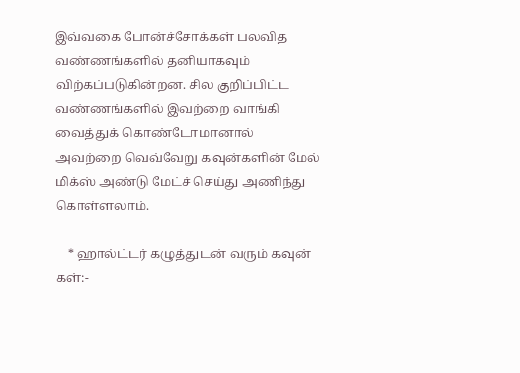இவ்வகை போன்ச்சோக்கள் பலவித வண்ணங்களில் தனியாகவும் விற்கப்படுகின்றன. சில குறிப்பிட்ட வண்ணங்களில் இவற்றை வாங்கி வைத்துக் கொண்டோமானால் அவற்றை வெவ்வேறு கவுன்களின் மேல் மிக்ஸ் அண்டு மேட்ச் செய்து அணிந்து கொள்ளலாம்.

    * ஹால்ட்டர் கழுத்துடன் வரும் கவுன் கள்:-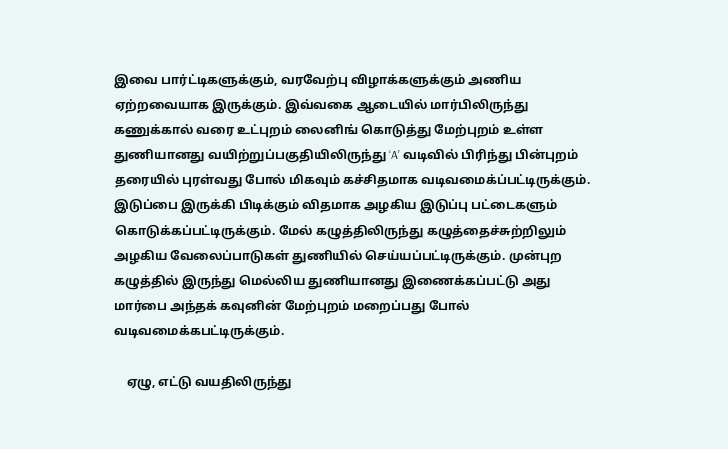இவை பார்ட்டிகளுக்கும், வரவேற்பு விழாக்களுக்கும் அணிய ஏற்றவையாக இருக்கும். இவ்வகை ஆடையில் மார்பிலிருந்து கணுக்கால் வரை உட்புறம் லைனிங் கொடுத்து மேற்புறம் உள்ள துணியானது வயிற்றுப்பகுதியிலிருந்து ‘A’ வடிவில் பிரிந்து பின்புறம் தரையில் புரள்வது போல் மிகவும் கச்சிதமாக வடிவமைக்ப்பட்டிருக்கும். இடுப்பை இருக்கி பிடிக்கும் விதமாக அழகிய இடுப்பு பட்டைகளும் கொடுக்கப்பட்டிருக்கும். மேல் கழுத்திலிருந்து கழுத்தைச்சுற்றிலும் அழகிய வேலைப்பாடுகள் துணியில் செய்யப்பட்டிருக்கும். முன்புற கழுத்தில் இருந்து மெல்லிய துணியானது இணைக்கப்பட்டு அது மார்பை அந்தக் கவுனின் மேற்புறம் மறைப்பது போல் வடிவமைக்கபட்டிருக்கும்.

    ஏழு, எட்டு வயதிலிருந்து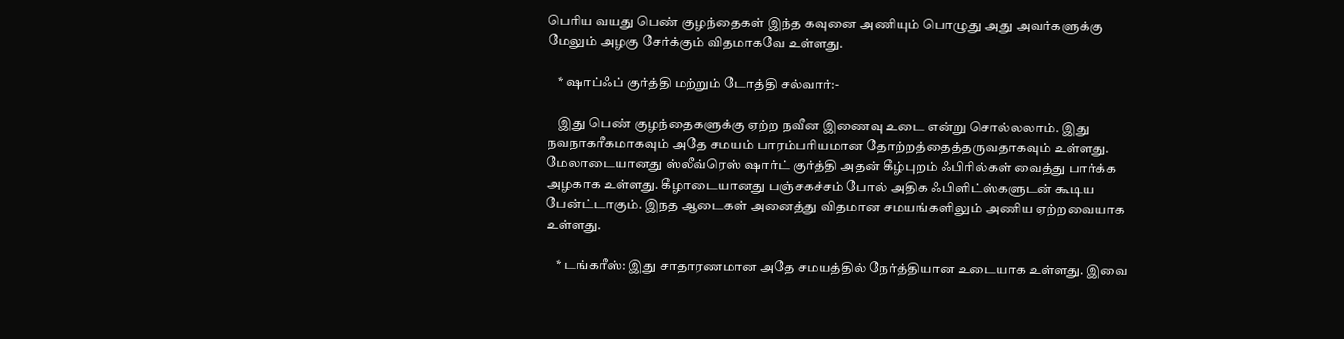பெரிய வயது பெண் குழந்தைகள் இந்த கவுனை அணியும் பொழுது அது அவர்களுக்கு மேலும் அழகு சேர்க்கும் விதமாகவே உள்ளது.

    * ஷாப்ஃப் குர்த்தி மற்றும் டோத்தி சல்வார்:-

    இது பெண் குழந்தைகளுக்கு ஏற்ற நவீன இணைவு உடை என்று சொல்லலாம். இது நவநாகரீகமாகவும் அதே சமயம் பாரம்பரியமான தோற்றத்தைத்தருவதாகவும் உள்ளது. மேலாடையானது ஸ்லீவ்ரெஸ் ஷார்ட் குர்த்தி அதன் கீழ்புறம் ஃபிரில்கள் வைத்து பார்க்க அழகாக உள்ளது. கீழாடையானது பஞ்சகச்சம் போல் அதிக ஃபிளிட்ஸ்களுடன் கூடிய பேன்ட்டாகும். இநத ஆடைகள் அனைத்து விதமான சமயங்களிலும் அணிய ஏற்றவையாக உள்ளது.

    * டங்கரீஸ்: இது சாதாரணமான அதே சமயத்தில் நேர்த்தியான உடையாக உள்ளது. இவை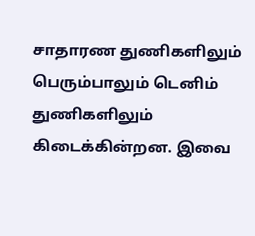சாதாரண துணிகளிலும் பெரும்பாலும் டெனிம் துணிகளிலும் கிடைக்கின்றன. இவை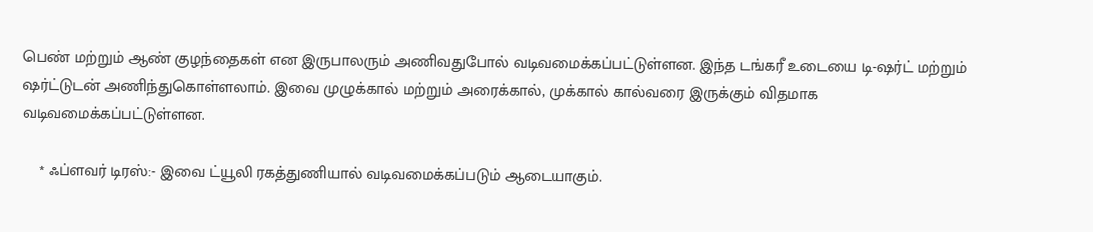பெண் மற்றும் ஆண் குழந்தைகள் என இருபாலரும் அணிவதுபோல் வடிவமைக்கப்பட்டுள்ளன. இந்த டங்கரீ உடையை டி-ஷர்ட் மற்றும் ஷர்ட்டுடன் அணிந்துகொள்ளலாம். இவை முழுக்கால் மற்றும் அரைக்கால், முக்கால் கால்வரை இருக்கும் விதமாக வடிவமைக்கப்பட்டுள்ளன.

    * ஃப்ளவர் டிரஸ்:- இவை ட்யூலி ரகத்துணியால் வடிவமைக்கப்படும் ஆடையாகும்.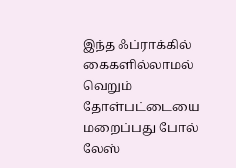இந்த ஃப்ராக்கில் கைகளில்லாமல் வெறும் தோள்பட்டையை மறைப்பது போல் லேஸ்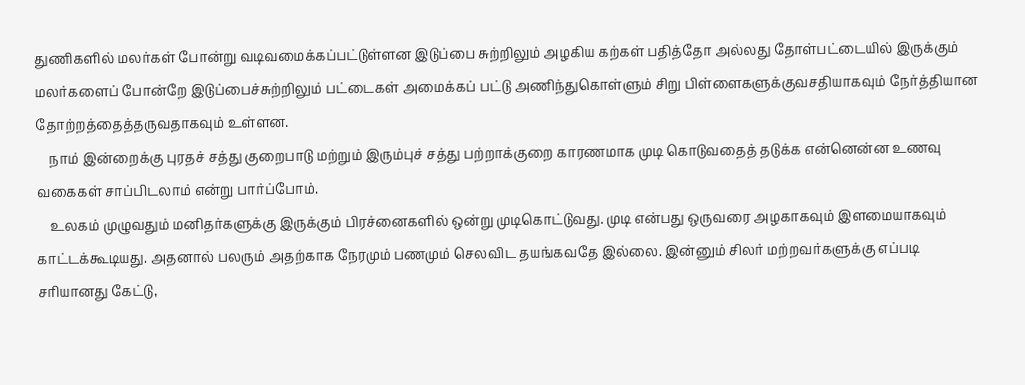துணிகளில் மலர்கள் போன்று வடிவமைக்கப்பட்டுள்ளன இடுப்பை சுற்றிலும் அழகிய கற்கள் பதித்தோ அல்லது தோள்பட்டையில் இருக்கும் மலர்களைப் போன்றே இடுப்பைச்சுற்றிலும் பட்டைகள் அமைக்கப் பட்டு அணிந்துகொள்ளும் சிறு பிள்ளைகளுக்குவசதியாகவும் நேர்த்தியான தோற்றத்தைத்தருவதாகவும் உள்ளன.
    நாம் இன்றைக்கு புரதச் சத்து குறைபாடு மற்றும் இரும்புச் சத்து பற்றாக்குறை காரணமாக முடி கொடுவதைத் தடுக்க என்னென்ன உணவு வகைகள் சாப்பிடலாம் என்று பார்ப்போம்.
    உலகம் முழுவதும் மனிதர்களுக்கு இருக்கும் பிரச்னைகளில் ஒன்று முடிகொட்டுவது. முடி என்பது ஒருவரை அழகாகவும் இளமையாகவும் காட்டக்கூடியது. அதனால் பலரும் அதற்காக நேரமும் பணமும் செலவிட தயங்கவதே இல்லை. இன்னும் சிலர் மற்றவர்களுக்கு எப்படி சரியானது கேட்டு,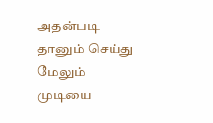அதன்படி தானும் செய்து மேலும் முடியை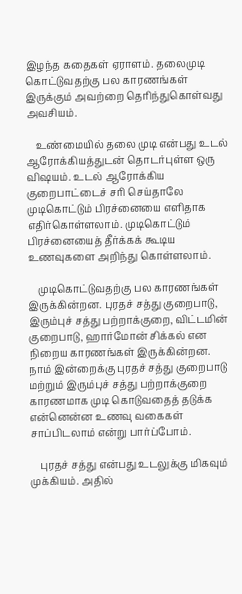இழந்த கதைகள் ஏராளம். தலைமுடி கொட்டுவதற்கு பல காரணங்கள் இருக்கும் அவற்றை தெரிந்துகொள்வது அவசியம்.

    உண்மையில் தலை முடி என்பது உடல் ஆரோக்கியத்துடன் தொடர்புள்ள ஒரு விஷயம். உடல் ஆரோக்கிய குறைபாட்டைச் சரி செய்தாலே முடிகொட்டும் பிரச்னையை எளிதாக எதிர்கொள்ளலாம். முடிகொட்டும் பிரச்னையைத் தீர்க்கக் கூடிய உணவுகளை அறிந்து கொள்ளலாம்.

    முடிகொட்டுவதற்கு பல காரணங்கள் இருக்கின்றன. புரதச் சத்து குறைபாடு, இரும்புச் சத்து பற்றாக்குறை, விட்டமின் குறைபாடு, ஹார்மோன் சிக்கல் என நிறைய காரணங்கள் இருக்கின்றன. நாம் இன்றைக்கு புரதச் சத்து குறைபாடு மற்றும் இரும்புச் சத்து பற்றாக்குறை காரணமாக முடி கொடுவதைத் தடுக்க என்னென்ன உணவு வகைகள் சாப்பிடலாம் என்று பார்ப்போம்.

    புரதச் சத்து என்பது உடலுக்கு மிகவும் முக்கியம். அதில்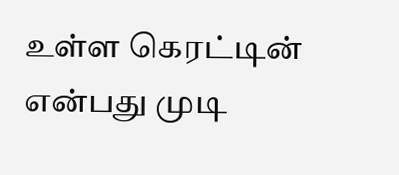உள்ள கெரட்டின் என்பது முடி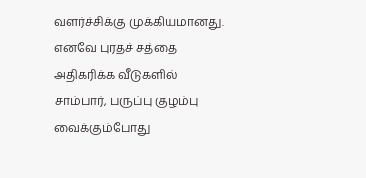வளர்ச்சிக்கு முக்கியமானது. எனவே புரதச் சத்தை அதிகரிக்க வீடுகளில் சாம்பார், பருப்பு குழம்பு வைக்கும்போது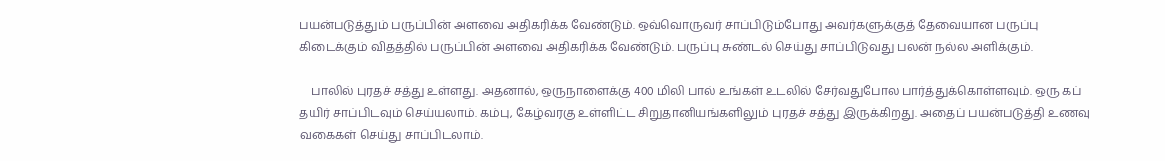பயன்படுத்தும் பருப்பின் அளவை அதிகரிக்க வேண்டும். ஒவ்வொருவர் சாப்பிடும்போது அவர்களுக்குத் தேவையான பருப்பு கிடைக்கும் விதத்தில் பருப்பின் அளவை அதிகரிக்க வேண்டும். பருப்பு சுண்டல் செய்து சாப்பிடுவது பலன் நல்ல அளிக்கும்.

    பாலில் புரதச் சத்து உள்ளது. அதனால், ஒருநாளைக்கு 400 மிலி பால் உங்கள் உடலில் சேர்வதுபோல பார்த்துக்கொள்ளவும். ஒரு கப் தயிர் சாப்பிடவும் செய்யலாம். கம்பு, கேழ்வரகு உள்ளிட்ட சிறுதானியங்களிலும் புரதச் சத்து இருக்கிறது. அதைப் பயன்படுத்தி உணவு வகைகள் செய்து சாப்பிடலாம்.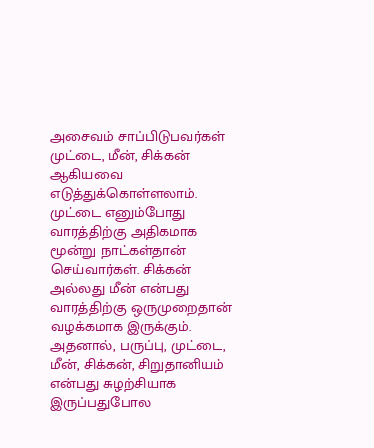அசைவம் சாப்பிடுபவர்கள் முட்டை, மீன், சிக்கன் ஆகியவை எடுத்துக்கொள்ளலாம். முட்டை எனும்போது வாரத்திற்கு அதிகமாக மூன்று நாட்கள்தான் செய்வார்கள். சிக்கன் அல்லது மீன் என்பது வாரத்திற்கு ஒருமுறைதான் வழக்கமாக இருக்கும். அதனால், பருப்பு, முட்டை, மீன், சிக்கன், சிறுதானியம் என்பது சுழற்சியாக இருப்பதுபோல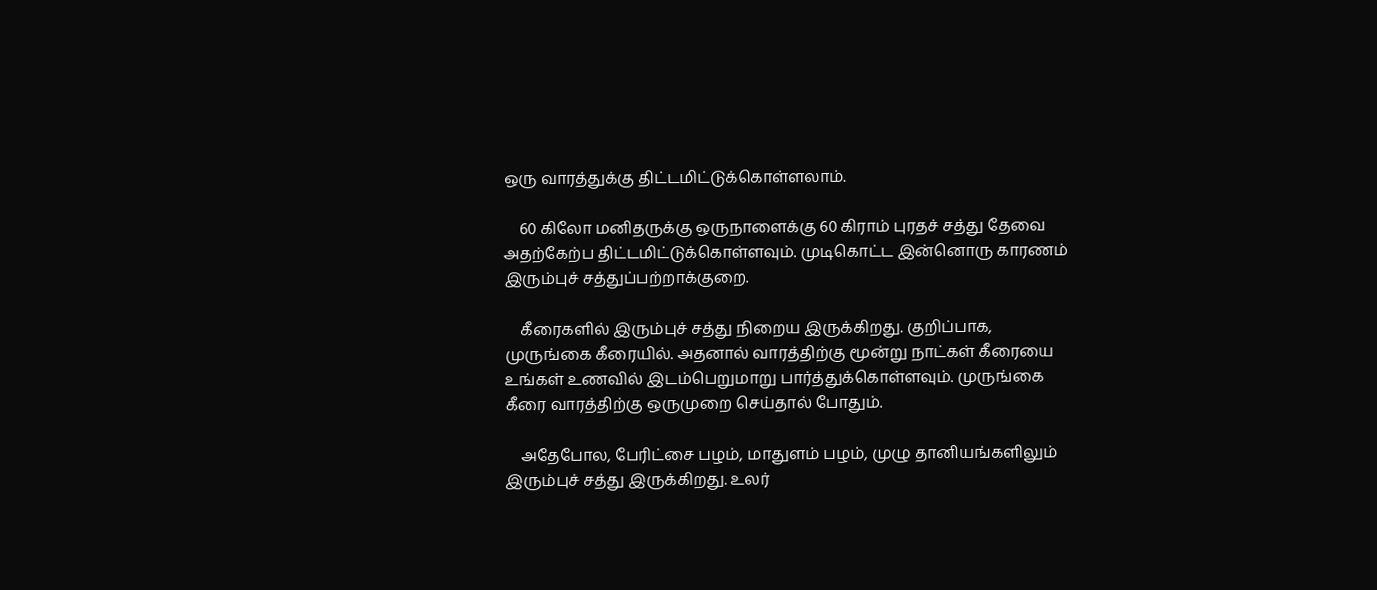ஒரு வாரத்துக்கு திட்டமிட்டுக்கொள்ளலாம்.

    60 கிலோ மனிதருக்கு ஒருநாளைக்கு 60 கிராம் புரதச் சத்து தேவை அதற்கேற்ப திட்டமிட்டுக்கொள்ளவும். முடிகொட்ட இன்னொரு காரணம் இரும்புச் சத்துப்பற்றாக்குறை.

    கீரைகளில் இரும்புச் சத்து நிறைய இருக்கிறது. குறிப்பாக, முருங்கை கீரையில். அதனால் வாரத்திற்கு மூன்று நாட்கள் கீரையை உங்கள் உணவில் இடம்பெறுமாறு பார்த்துக்கொள்ளவும். முருங்கை கீரை வாரத்திற்கு ஒருமுறை செய்தால் போதும்.

    அதேபோல, பேரிட்சை பழம், மாதுளம் பழம், முழு தானியங்களிலும் இரும்புச் சத்து இருக்கிறது. உலர்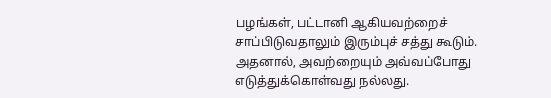பழங்கள், பட்டானி ஆகியவற்றைச் சாப்பிடுவதாலும் இரும்புச் சத்து கூடும். அதனால், அவற்றையும் அவ்வப்போது எடுத்துக்கொள்வது நல்லது.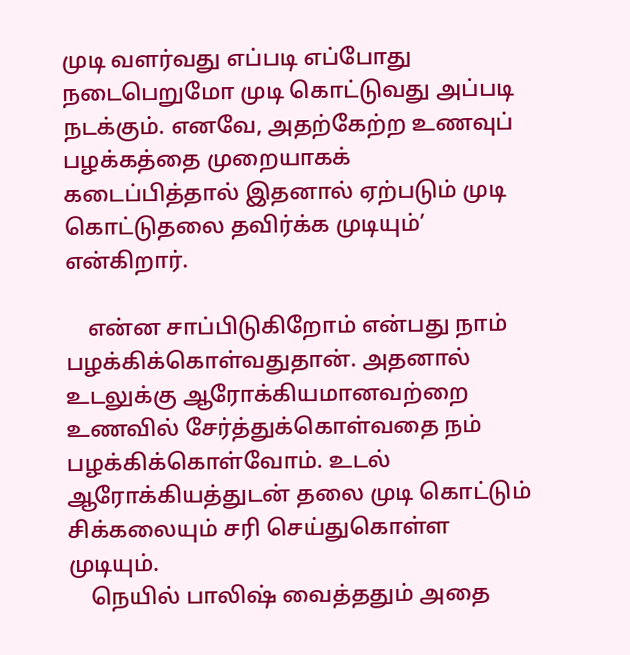முடி வளர்வது எப்படி எப்போது நடைபெறுமோ முடி கொட்டுவது அப்படி நடக்கும். எனவே, அதற்கேற்ற உணவுப் பழக்கத்தை முறையாகக் கடைப்பித்தால் இதனால் ஏற்படும் முடி கொட்டுதலை தவிர்க்க முடியும்’ என்கிறார்.

    என்ன சாப்பிடுகிறோம் என்பது நாம் பழக்கிக்கொள்வதுதான். அதனால் உடலுக்கு ஆரோக்கியமானவற்றை உணவில் சேர்த்துக்கொள்வதை நம் பழக்கிக்கொள்வோம். உடல் ஆரோக்கியத்துடன் தலை முடி கொட்டும் சிக்கலையும் சரி செய்துகொள்ள முடியும்.
    நெயில் பாலிஷ் வைத்ததும் அதை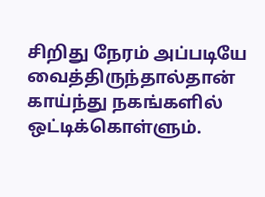சிறிது நேரம் அப்படியே வைத்திருந்தால்தான் காய்ந்து நகங்களில் ஒட்டிக்கொள்ளும்.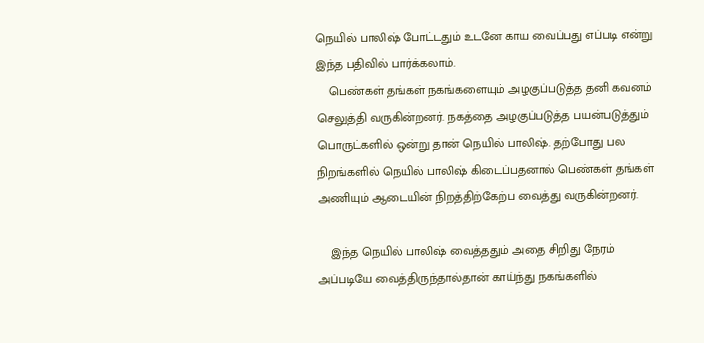நெயில் பாலிஷ் போட்டதும் உடனே காய வைப்பது எப்படி என்று இந்த பதிவில் பார்க்கலாம்.
    பெண்கள் தங்கள் நகங்களையும் அழகுப்படுத்த தனி கவனம் செலுத்தி வருகின்றனர். நகத்தை அழகுப்படுத்த பயன்படுத்தும் பொருட்களில் ஒன்று தான் நெயில் பாலிஷ். தற்போது பல நிறங்களில் நெயில் பாலிஷ் கிடைப்பதனால் பெண்கள் தங்கள் அணியும் ஆடையின் நிறத்திற்கேற்ப வைத்து வருகின்றனர்.

    இந்த நெயில் பாலிஷ் வைத்ததும் அதை சிறிது நேரம் அப்படியே வைத்திருந்தால்தான் காய்ந்து நகங்களில்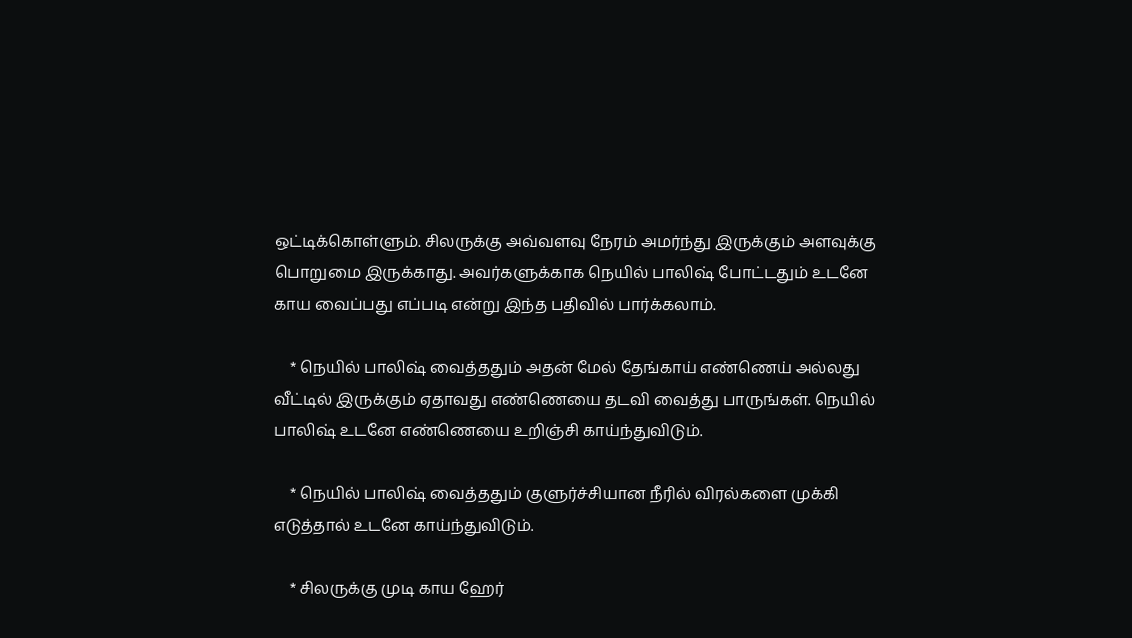ஒட்டிக்கொள்ளும். சிலருக்கு அவ்வளவு நேரம் அமர்ந்து இருக்கும் அளவுக்கு பொறுமை இருக்காது. அவர்களுக்காக நெயில் பாலிஷ் போட்டதும் உடனே காய வைப்பது எப்படி என்று இந்த பதிவில் பார்க்கலாம்.

    * நெயில் பாலிஷ் வைத்ததும் அதன் மேல் தேங்காய் எண்ணெய் அல்லது வீட்டில் இருக்கும் ஏதாவது எண்ணெயை தடவி வைத்து பாருங்கள். நெயில் பாலிஷ் உடனே எண்ணெயை உறிஞ்சி காய்ந்துவிடும்.

    * நெயில் பாலிஷ் வைத்ததும் குளுர்ச்சியான நீரில் விரல்களை முக்கி எடுத்தால் உடனே காய்ந்துவிடும்.

    * சிலருக்கு முடி காய ஹேர்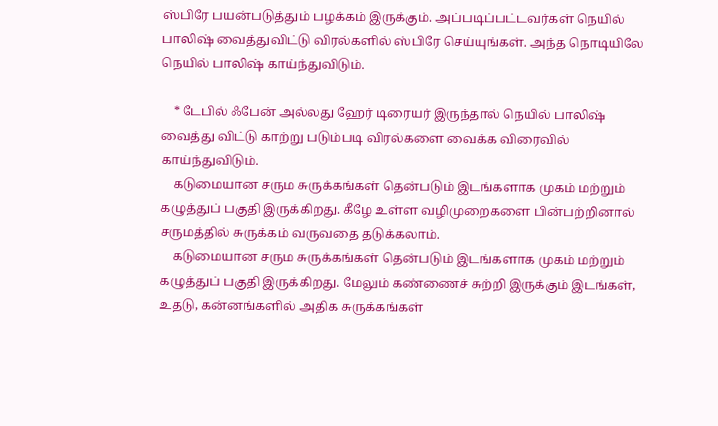ஸ்பிரே பயன்படுத்தும் பழக்கம் இருக்கும். அப்படிப்பட்டவர்கள் நெயில் பாலிஷ் வைத்துவிட்டு விரல்களில் ஸ்பிரே செய்யுங்கள். அந்த நொடியிலே நெயில் பாலிஷ் காய்ந்துவிடும்.

    * டேபில் ஃபேன் அல்லது ஹேர் டிரையர் இருந்தால் நெயில் பாலிஷ் வைத்து விட்டு காற்று படும்படி விரல்களை வைக்க விரைவில் காய்ந்துவிடும்.
    கடுமையான சரும சுருக்கங்கள் தென்படும் இடங்களாக முகம் மற்றும் கழுத்துப் பகுதி இருக்கிறது. கீழே உள்ள வழிமுறைகளை பின்பற்றினால் சருமத்தில் சுருக்கம் வருவதை தடுக்கலாம்.
    கடுமையான சரும சுருக்கங்கள் தென்படும் இடங்களாக முகம் மற்றும் கழுத்துப் பகுதி இருக்கிறது. மேலும் கண்ணைச் சுற்றி இருக்கும் இடங்கள், உதடு, கன்னங்களில் அதிக சுருக்கங்கள்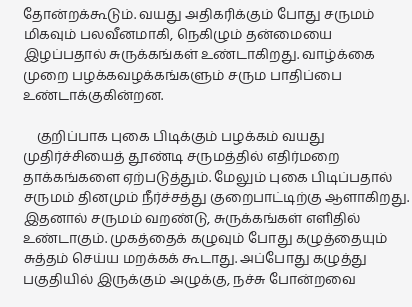தோன்றக்கூடும். வயது அதிகரிக்கும் போது சருமம் மிகவும் பலவீனமாகி, நெகிழும் தன்மையை இழப்பதால் சுருக்கங்கள் உண்டாகிறது. வாழ்க்கை முறை பழக்கவழக்கங்களும் சரும பாதிப்பை உண்டாக்குகின்றன.

    குறிப்பாக புகை பிடிக்கும் பழக்கம் வயது முதிர்ச்சியைத் தூண்டி சருமத்தில் எதிர்மறை தாக்கங்களை ஏற்படுத்தும். மேலும் புகை பிடிப்பதால் சருமம் தினமும் நீர்ச்சத்து குறைபாட்டிற்கு ஆளாகிறது. இதனால் சருமம் வறண்டு, சுருக்கங்கள் எளிதில் உண்டாகும். முகத்தைக் கழுவும் போது கழுத்தையும் சுத்தம் செய்ய மறக்கக் கூடாது. அப்போது கழுத்து பகுதியில் இருக்கும் அழுக்கு, நச்சு போன்றவை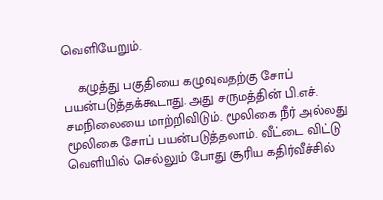வெளியேறும்.

    கழுத்து பகுதியை கழுவுவதற்கு சோப் பயன்படுத்தக்கூடாது. அது சருமத்தின் பி.எச். சமநிலையை மாற்றிவிடும். மூலிகை நீர் அல்லது மூலிகை சோப் பயன்படுத்தலாம். வீட்டை விட்டு வெளியில் செல்லும் போது சூரிய கதிர்வீச்சில்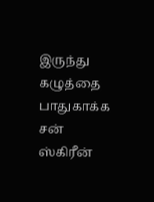இருந்து கழுத்தை பாதுகாக்க சன் ஸ்கிரீன்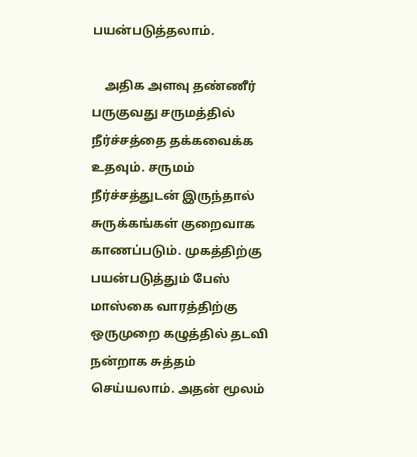பயன்படுத்தலாம்.

    அதிக அளவு தண்ணீர் பருகுவது சருமத்தில் நீர்ச்சத்தை தக்கவைக்க உதவும். சருமம் நீர்ச்சத்துடன் இருந்தால் சுருக்கங்கள் குறைவாக காணப்படும். முகத்திற்கு பயன்படுத்தும் பேஸ் மாஸ்கை வாரத்திற்கு ஒருமுறை கழுத்தில் தடவி நன்றாக சுத்தம் செய்யலாம். அதன் மூலம்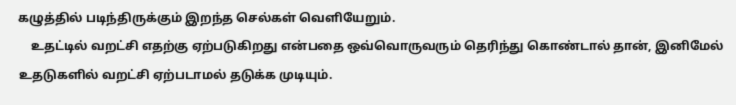கழுத்தில் படிந்திருக்கும் இறந்த செல்கள் வெளியேறும்.
    உதட்டில் வறட்சி எதற்கு ஏற்படுகிறது என்பதை ஒவ்வொருவரும் தெரிந்து கொண்டால் தான், இனிமேல் உதடுகளில் வறட்சி ஏற்படாமல் தடுக்க முடியும்.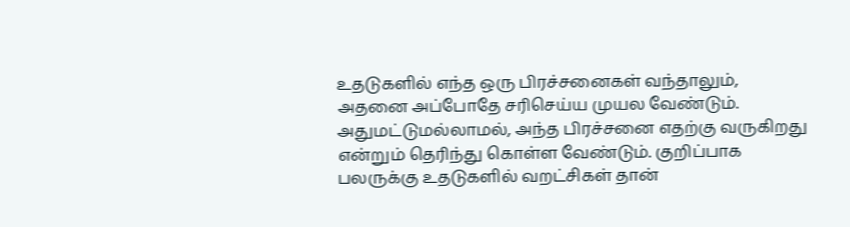உதடுகளில் எந்த ஒரு பிரச்சனைகள் வந்தாலும், அதனை அப்போதே சரிசெய்ய முயல வேண்டும். அதுமட்டுமல்லாமல், அந்த பிரச்சனை எதற்கு வருகிறது என்றும் தெரிந்து கொள்ள வேண்டும். குறிப்பாக பலருக்கு உதடுகளில் வறட்சிகள் தான்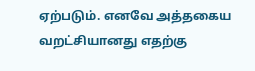ஏற்படும். எனவே அத்தகைய வறட்சியானது எதற்கு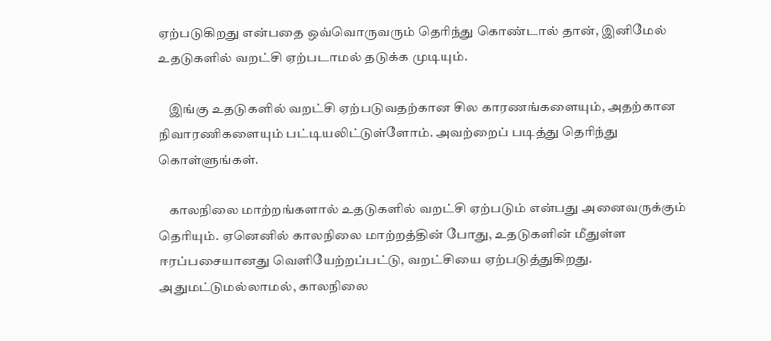ஏற்படுகிறது என்பதை ஒவ்வொருவரும் தெரிந்து கொண்டால் தான், இனிமேல் உதடுகளில் வறட்சி ஏற்படாமல் தடுக்க முடியும்.

    இங்கு உதடுகளில் வறட்சி ஏற்படுவதற்கான சில காரணங்களையும், அதற்கான நிவாரணிகளையும் பட்டியலிட்டுள்ளோம். அவற்றைப் படித்து தெரிந்து கொள்ளுங்கள்.

    காலநிலை மாற்றங்களால் உதடுகளில் வறட்சி ஏற்படும் என்பது அனைவருக்கும் தெரியும். ஏனெனில் காலநிலை மாற்றத்தின் போது, உதடுகளின் மீதுள்ள ஈரப்பசையானது வெளியேற்றப்பட்டு, வறட்சியை ஏற்படுத்துகிறது. அதுமட்டுமல்லாமல், காலநிலை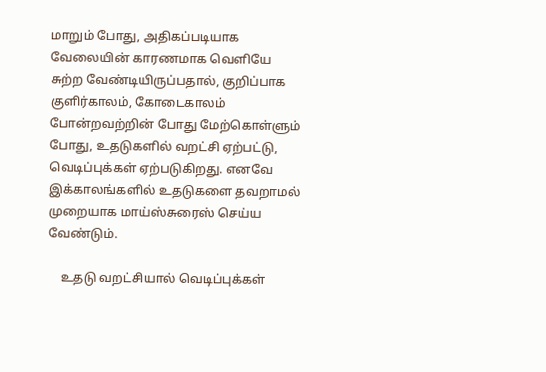மாறும் போது, அதிகப்படியாக வேலையின் காரணமாக வெளியே சுற்ற வேண்டியிருப்பதால், குறிப்பாக குளிர்காலம், கோடைகாலம் போன்றவற்றின் போது மேற்கொள்ளும் போது, உதடுகளில் வறட்சி ஏற்பட்டு, வெடிப்புக்கள் ஏற்படுகிறது. எனவே இக்காலங்களில் உதடுகளை தவறாமல் முறையாக மாய்ஸ்சுரைஸ் செய்ய வேண்டும்.

    உதடு வறட்சியால் வெடிப்புக்கள்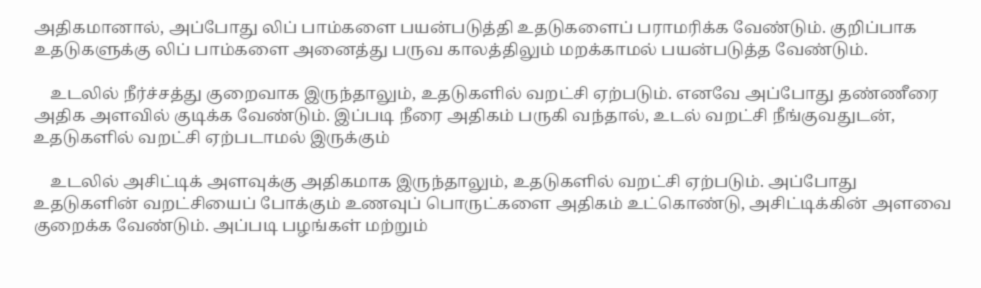அதிகமானால், அப்போது லிப் பாம்களை பயன்படுத்தி உதடுகளைப் பராமரிக்க வேண்டும். குறிப்பாக உதடுகளுக்கு லிப் பாம்களை அனைத்து பருவ காலத்திலும் மறக்காமல் பயன்படுத்த வேண்டும்.

    உடலில் நீர்ச்சத்து குறைவாக இருந்தாலும், உதடுகளில் வறட்சி ஏற்படும். எனவே அப்போது தண்ணீரை அதிக அளவில் குடிக்க வேண்டும். இப்படி நீரை அதிகம் பருகி வந்தால், உடல் வறட்சி நீங்குவதுடன், உதடுகளில் வறட்சி ஏற்படாமல் இருக்கும்

    உடலில் அசிட்டிக் அளவுக்கு அதிகமாக இருந்தாலும், உதடுகளில் வறட்சி ஏற்படும். அப்போது உதடுகளின் வறட்சியைப் போக்கும் உணவுப் பொருட்களை அதிகம் உட்கொண்டு, அசிட்டிக்கின் அளவை குறைக்க வேண்டும். அப்படி பழங்கள் மற்றும்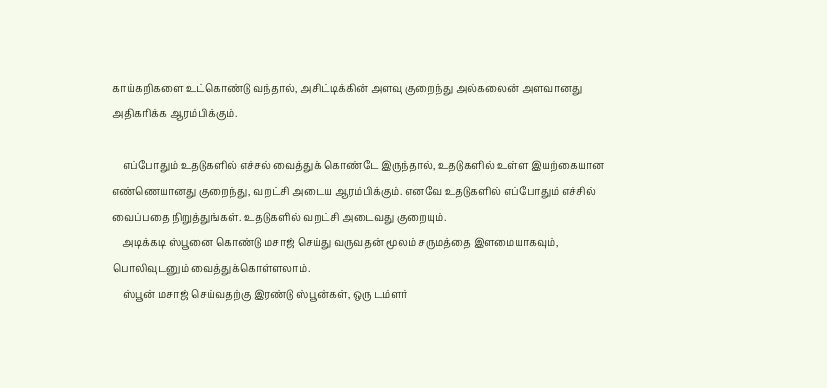காய்கறிகளை உட்கொண்டு வந்தால், அசிட்டிக்கின் அளவு குறைந்து அல்கலைன் அளவானது அதிகரிக்க ஆரம்பிக்கும்.

    எப்போதும் உதடுகளில் எச்சல் வைத்துக் கொண்டே இருந்தால், உதடுகளில் உள்ள இயற்கையான எண்ணெயானது குறைந்து, வறட்சி அடைய ஆரம்பிக்கும். எனவே உதடுகளில் எப்போதும் எச்சில் வைப்பதை நிறுத்துங்கள். உதடுகளில் வறட்சி அடைவது குறையும்.
    அடிக்கடி ஸ்பூனை கொண்டு மசாஜ் செய்து வருவதன் மூலம் சருமத்தை இளமையாகவும், பொலிவுடனும் வைத்துக்கொள்ளலாம்.
    ஸ்பூன் மசாஜ் செய்வதற்கு இரண்டு ஸ்பூன்கள், ஒரு டம்ளர்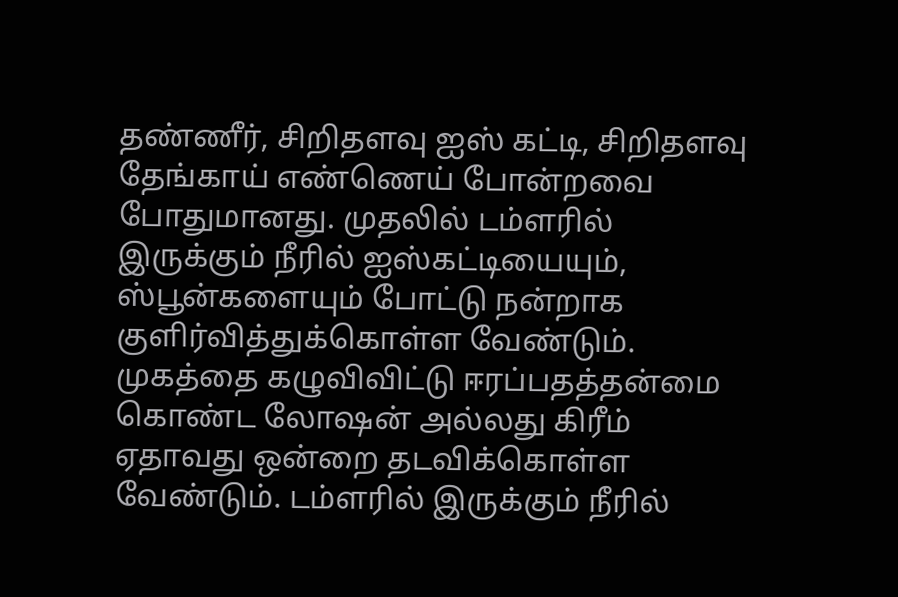தண்ணீர், சிறிதளவு ஐஸ் கட்டி, சிறிதளவு தேங்காய் எண்ணெய் போன்றவை போதுமானது. முதலில் டம்ளரில் இருக்கும் நீரில் ஐஸ்கட்டியையும், ஸ்பூன்களையும் போட்டு நன்றாக குளிர்வித்துக்கொள்ள வேண்டும். முகத்தை கழுவிவிட்டு ஈரப்பதத்தன்மை கொண்ட லோஷன் அல்லது கிரீம் ஏதாவது ஒன்றை தடவிக்கொள்ள வேண்டும். டம்ளரில் இருக்கும் நீரில்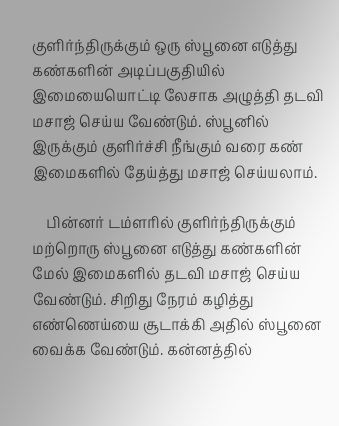குளிர்ந்திருக்கும் ஒரு ஸ்பூனை எடுத்து கண்களின் அடிப்பகுதியில் இமையையொட்டி லேசாக அழுத்தி தடவி மசாஜ் செய்ய வேண்டும். ஸ்பூனில் இருக்கும் குளிர்ச்சி நீங்கும் வரை கண் இமைகளில் தேய்த்து மசாஜ் செய்யலாம்.

    பின்னர் டம்ளரில் குளிர்ந்திருக்கும் மற்றொரு ஸ்பூனை எடுத்து கண்களின் மேல் இமைகளில் தடவி மசாஜ் செய்ய வேண்டும். சிறிது நேரம் கழித்து எண்ணெய்யை சூடாக்கி அதில் ஸ்பூனை வைக்க வேண்டும். கன்னத்தில்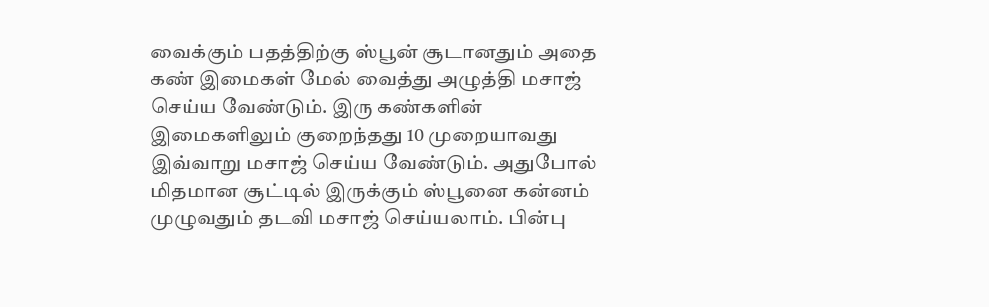வைக்கும் பதத்திற்கு ஸ்பூன் சூடானதும் அதை கண் இமைகள் மேல் வைத்து அழுத்தி மசாஜ் செய்ய வேண்டும். இரு கண்களின் இமைகளிலும் குறைந்தது 10 முறையாவது இவ்வாறு மசாஜ் செய்ய வேண்டும். அதுபோல் மிதமான சூட்டில் இருக்கும் ஸ்பூனை கன்னம் முழுவதும் தடவி மசாஜ் செய்யலாம். பின்பு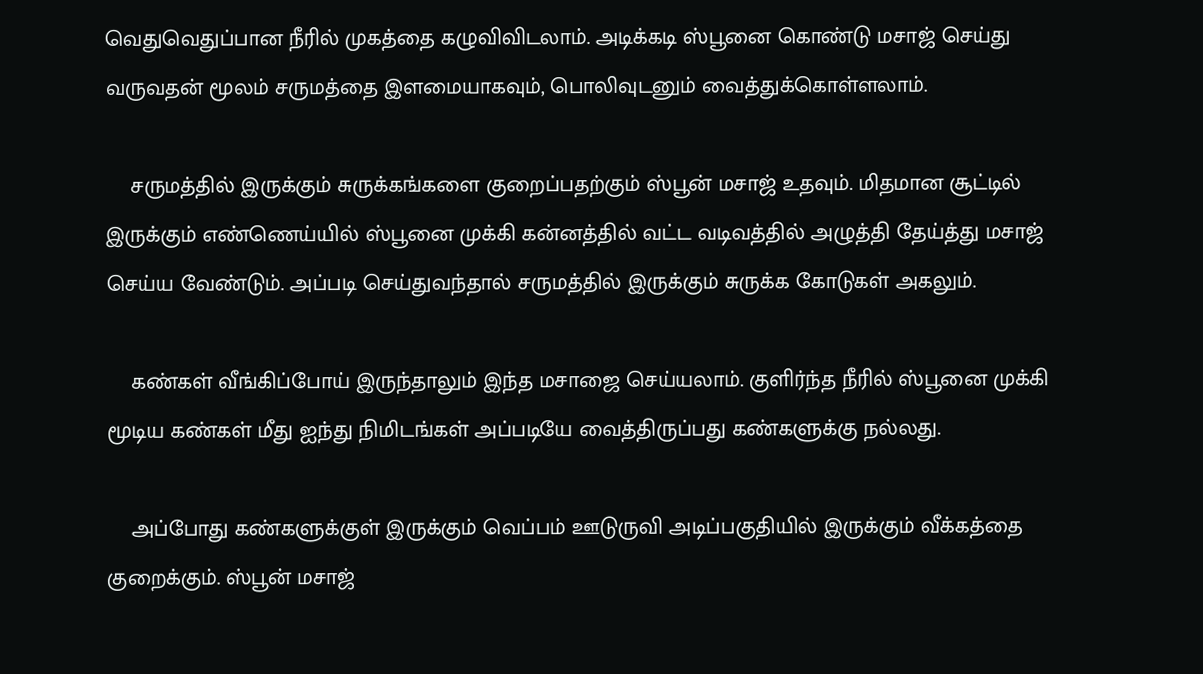வெதுவெதுப்பான நீரில் முகத்தை கழுவிவிடலாம். அடிக்கடி ஸ்பூனை கொண்டு மசாஜ் செய்து வருவதன் மூலம் சருமத்தை இளமையாகவும், பொலிவுடனும் வைத்துக்கொள்ளலாம்.

    சருமத்தில் இருக்கும் சுருக்கங்களை குறைப்பதற்கும் ஸ்பூன் மசாஜ் உதவும். மிதமான சூட்டில் இருக்கும் எண்ணெய்யில் ஸ்பூனை முக்கி கன்னத்தில் வட்ட வடிவத்தில் அழுத்தி தேய்த்து மசாஜ் செய்ய வேண்டும். அப்படி செய்துவந்தால் சருமத்தில் இருக்கும் சுருக்க கோடுகள் அகலும்.

    கண்கள் வீங்கிப்போய் இருந்தாலும் இந்த மசாஜை செய்யலாம். குளிர்ந்த நீரில் ஸ்பூனை முக்கி மூடிய கண்கள் மீது ஐந்து நிமிடங்கள் அப்படியே வைத்திருப்பது கண்களுக்கு நல்லது.

    அப்போது கண்களுக்குள் இருக்கும் வெப்பம் ஊடுருவி அடிப்பகுதியில் இருக்கும் வீக்கத்தை குறைக்கும். ஸ்பூன் மசாஜ்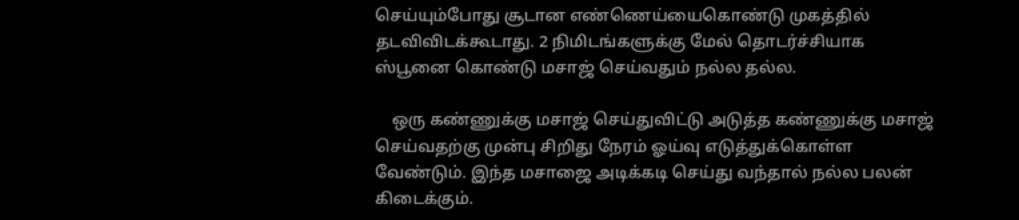செய்யும்போது சூடான எண்ணெய்யைகொண்டு முகத்தில் தடவிவிடக்கூடாது. 2 நிமிடங்களுக்கு மேல் தொடர்ச்சியாக ஸ்பூனை கொண்டு மசாஜ் செய்வதும் நல்ல தல்ல.

    ஒரு கண்ணுக்கு மசாஜ் செய்துவிட்டு அடுத்த கண்ணுக்கு மசாஜ் செய்வதற்கு முன்பு சிறிது நேரம் ஓய்வு எடுத்துக்கொள்ள வேண்டும். இந்த மசாஜை அடிக்கடி செய்து வந்தால் நல்ல பலன் கிடைக்கும்.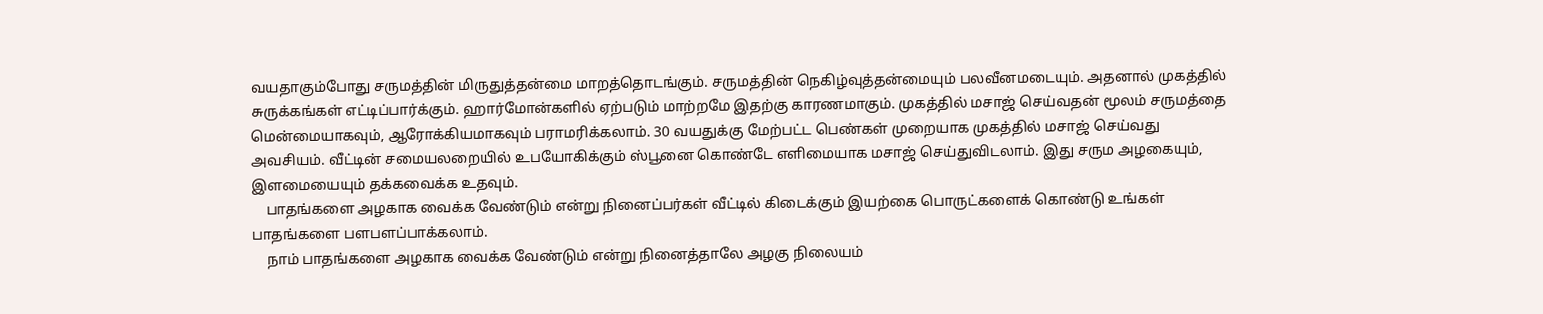வயதாகும்போது சருமத்தின் மிருதுத்தன்மை மாறத்தொடங்கும். சருமத்தின் நெகிழ்வுத்தன்மையும் பலவீனமடையும். அதனால் முகத்தில் சுருக்கங்கள் எட்டிப்பார்க்கும். ஹார்மோன்களில் ஏற்படும் மாற்றமே இதற்கு காரணமாகும். முகத்தில் மசாஜ் செய்வதன் மூலம் சருமத்தை மென்மையாகவும், ஆரோக்கியமாகவும் பராமரிக்கலாம். 30 வயதுக்கு மேற்பட்ட பெண்கள் முறையாக முகத்தில் மசாஜ் செய்வது அவசியம். வீட்டின் சமையலறையில் உபயோகிக்கும் ஸ்பூனை கொண்டே எளிமையாக மசாஜ் செய்துவிடலாம். இது சரும அழகையும், இளமையையும் தக்கவைக்க உதவும்.
    பாதங்களை அழகாக வைக்க வேண்டும் என்று நினைப்பர்கள் வீட்டில் கிடைக்கும் இயற்கை பொருட்களைக் கொண்டு உங்கள் பாதங்களை பளபளப்பாக்கலாம்.
    நாம் பாதங்களை அழகாக வைக்க வேண்டும் என்று நினைத்தாலே அழகு நிலையம்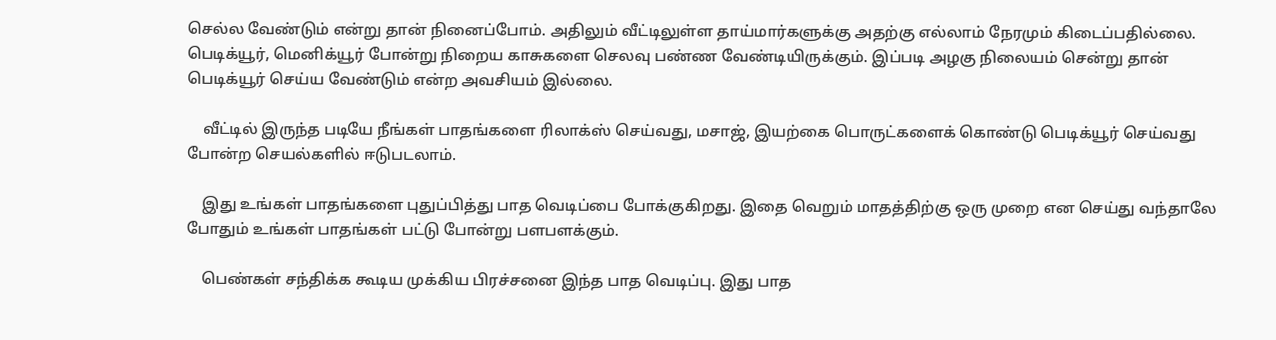செல்ல வேண்டும் என்று தான் நினைப்போம். அதிலும் வீட்டிலுள்ள தாய்மார்களுக்கு அதற்கு எல்லாம் நேரமும் கிடைப்பதில்லை. பெடிக்யூர், மெனிக்யூர் போன்று நிறைய காசுகளை செலவு பண்ண வேண்டியிருக்கும். இப்படி அழகு நிலையம் சென்று தான் பெடிக்யூர் செய்ய வேண்டும் என்ற அவசியம் இல்லை.

    வீட்டில் இருந்த படியே நீங்கள் பாதங்களை ரிலாக்ஸ் செய்வது, மசாஜ், இயற்கை பொருட்களைக் கொண்டு பெடிக்யூர் செய்வது போன்ற செயல்களில் ஈடுபடலாம்.

    இது உங்கள் பாதங்களை புதுப்பித்து பாத வெடிப்பை போக்குகிறது. இதை வெறும் மாதத்திற்கு ஒரு முறை என செய்து வந்தாலே போதும் உங்கள் பாதங்கள் பட்டு போன்று பளபளக்கும்.

    பெண்கள் சந்திக்க கூடிய முக்கிய பிரச்சனை இந்த பாத வெடிப்பு. இது பாத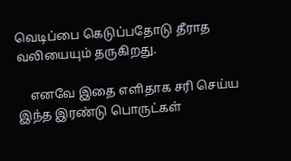வெடிப்பை கெடுப்பதோடு தீராத வலியையும் தருகிறது.

    எனவே இதை எளிதாக சரி செய்ய இந்த இரண்டு பொருட்கள்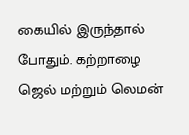கையில் இருந்தால் போதும். கற்றாழை ஜெல் மற்றும் லெமன்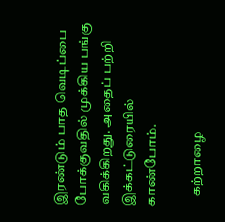இரண்டும் பாத வெடிப்பை போக்குவதில் முக்கிய பங்கு வகிக்கிறது. அதைப் பற்றி இக்கட்டுரையில் காண்போம்.

    கற்றாழை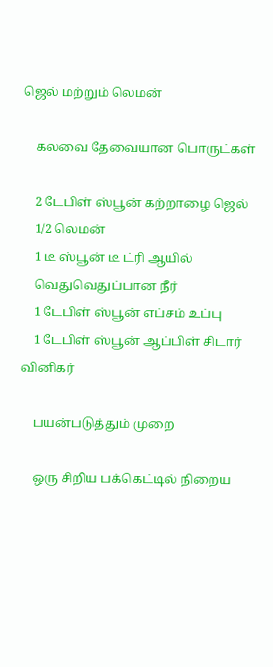ஜெல் மற்றும் லெமன்

    கலவை தேவையான பொருட்கள்

    2 டேபிள் ஸ்பூன் கற்றாழை ஜெல்
    1/2 லெமன்
    1 டீ ஸ்பூன் டீ ட்ரி ஆயில்
    வெதுவெதுப்பான நீர்
    1 டேபிள் ஸ்பூன் எப்சம் உப்பு
    1 டேபிள் ஸ்பூன் ஆப்பிள் சிடார் வினிகர்

    பயன்படுத்தும் முறை

    ஒரு சிறிய பக்கெட்டில் நிறைய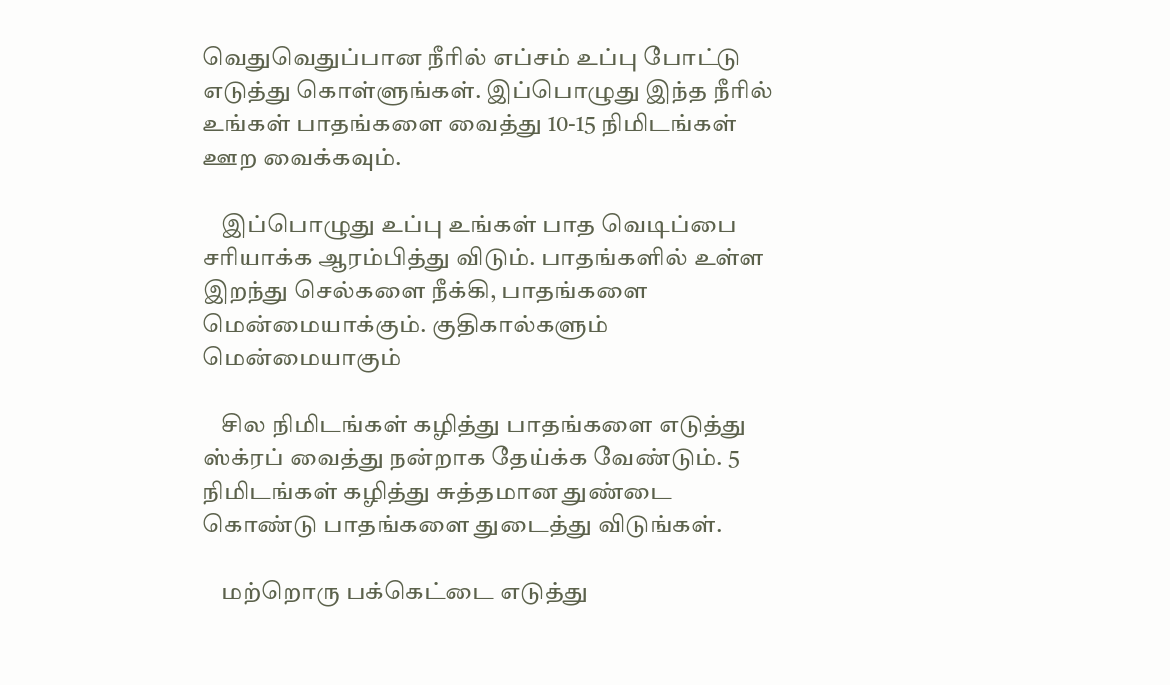வெதுவெதுப்பான நீரில் எப்சம் உப்பு போட்டு எடுத்து கொள்ளுங்கள். இப்பொழுது இந்த நீரில் உங்கள் பாதங்களை வைத்து 10-15 நிமிடங்கள் ஊற வைக்கவும்.

    இப்பொழுது உப்பு உங்கள் பாத வெடிப்பை சரியாக்க ஆரம்பித்து விடும். பாதங்களில் உள்ள இறந்து செல்களை நீக்கி, பாதங்களை மென்மையாக்கும். குதிகால்களும் மென்மையாகும்

    சில நிமிடங்கள் கழித்து பாதங்களை எடுத்து ஸ்க்ரப் வைத்து நன்றாக தேய்க்க வேண்டும். 5 நிமிடங்கள் கழித்து சுத்தமான துண்டை கொண்டு பாதங்களை துடைத்து விடுங்கள்.

    மற்றொரு பக்கெட்டை எடுத்து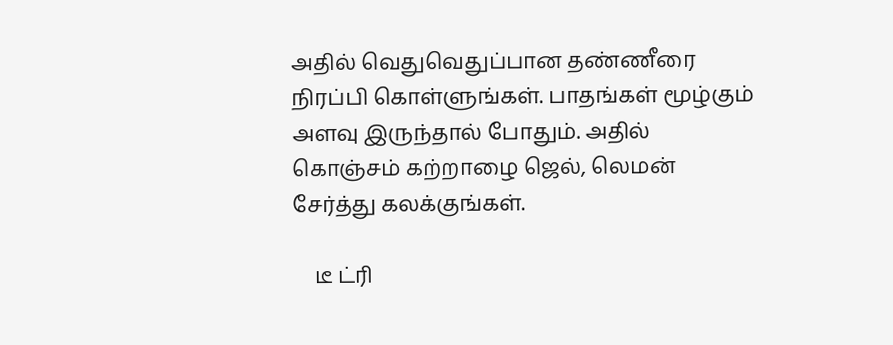அதில் வெதுவெதுப்பான தண்ணீரை நிரப்பி கொள்ளுங்கள். பாதங்கள் மூழ்கும் அளவு இருந்தால் போதும். அதில் கொஞ்சம் கற்றாழை ஜெல், லெமன் சேர்த்து கலக்குங்கள்.

    டீ ட்ரி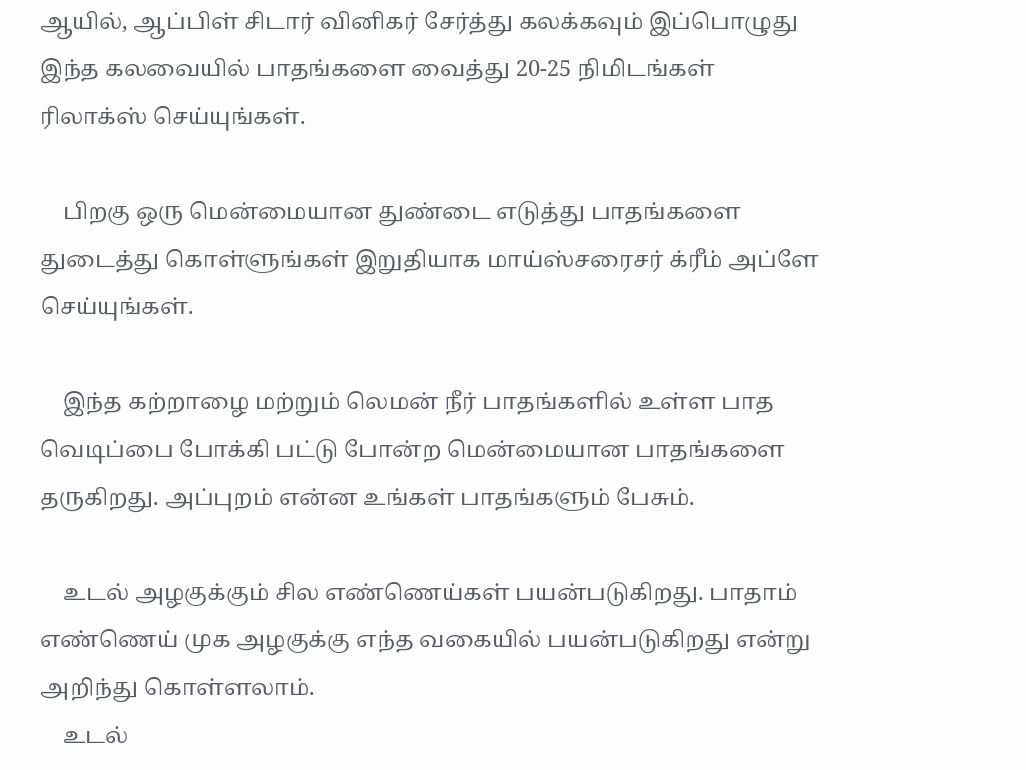ஆயில், ஆப்பிள் சிடார் வினிகர் சேர்த்து கலக்கவும் இப்பொழுது இந்த கலவையில் பாதங்களை வைத்து 20-25 நிமிடங்கள் ரிலாக்ஸ் செய்யுங்கள்.

    பிறகு ஒரு மென்மையான துண்டை எடுத்து பாதங்களை துடைத்து கொள்ளுங்கள் இறுதியாக மாய்ஸ்சரைசர் க்ரீம் அப்ளே செய்யுங்கள்.

    இந்த கற்றாழை மற்றும் லெமன் நீர் பாதங்களில் உள்ள பாத வெடிப்பை போக்கி பட்டு போன்ற மென்மையான பாதங்களை தருகிறது. அப்புறம் என்ன உங்கள் பாதங்களும் பேசும்.

    உடல் அழகுக்கும் சில எண்ணெய்கள் பயன்படுகிறது. பாதாம் எண்ணெய் முக அழகுக்கு எந்த வகையில் பயன்படுகிறது என்று அறிந்து கொள்ளலாம்.
    உடல்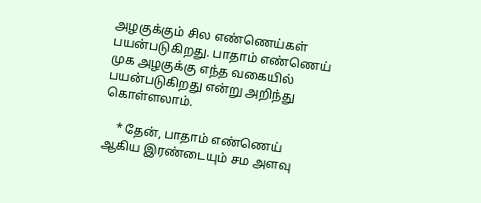அழகுக்கும் சில எண்ணெய்கள் பயன்படுகிறது. பாதாம் எண்ணெய் முக அழகுக்கு எந்த வகையில் பயன்படுகிறது என்று அறிந்து கொள்ளலாம்.

    * தேன், பாதாம் எண்ணெய் ஆகிய இரண்டையும் சம அளவு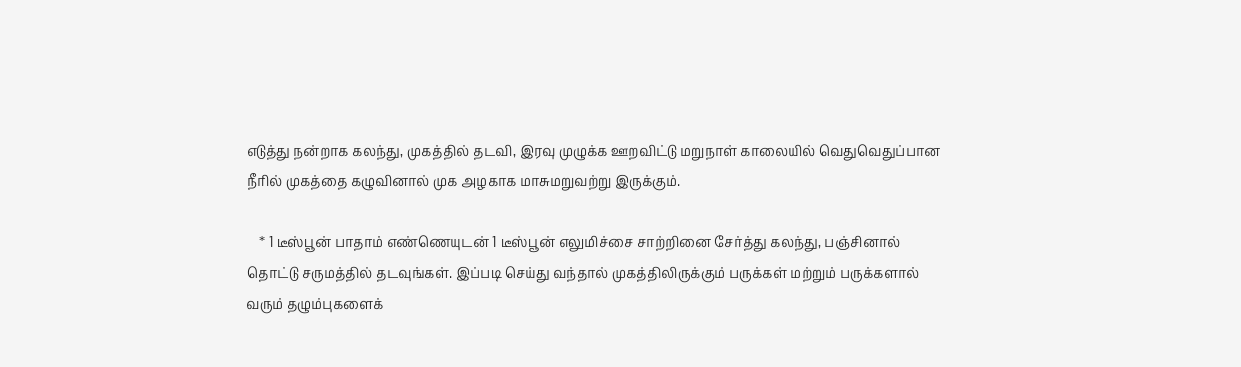எடுத்து நன்றாக கலந்து, முகத்தில் தடவி, இரவு முழுக்க ஊறவிட்டு மறுநாள் காலையில் வெதுவெதுப்பான நீரில் முகத்தை கழுவினால் முக அழகாக மாசுமறுவற்று இருக்கும்.

    * 1 டீஸ்பூன் பாதாம் எண்ணெயுடன் 1 டீஸ்பூன் எலுமிச்சை சாற்றினை சேர்த்து கலந்து, பஞ்சினால் தொட்டு சருமத்தில் தடவுங்கள். இப்படி செய்து வந்தால் முகத்திலிருக்கும் பருக்கள் மற்றும் பருக்களால் வரும் தழும்புகளைக்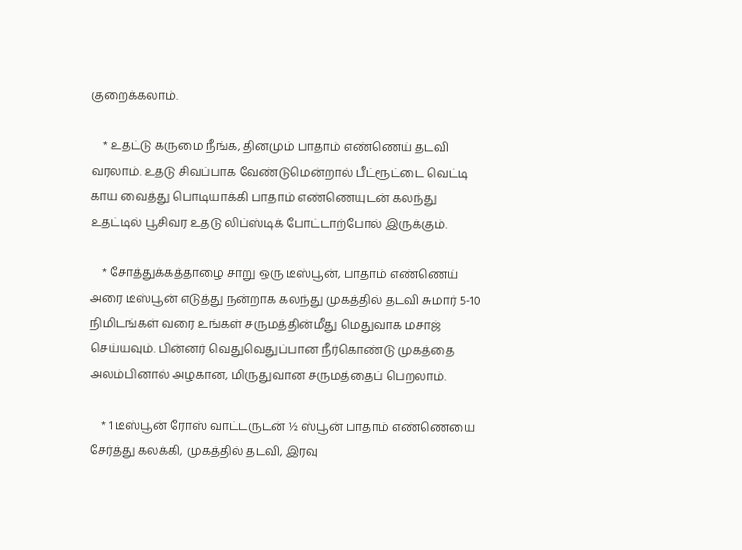குறைக்கலாம்.

    * உதட்டு கருமை நீங்க, தினமும் பாதாம் எண்ணெய் தடவி வரலாம். உதடு சிவப்பாக வேண்டுமென்றால் பீட்ரூட்டை வெட்டி காய வைத்து பொடியாக்கி பாதாம் எண்ணெயுடன் கலந்து உதட்டில் பூசிவர உதடு லிப்ஸ்டிக் போட்டாற்போல் இருக்கும்.

    * சோத்துக்கத்தாழை சாறு ஒரு டீஸ்பூன், பாதாம் எண்ணெய் அரை டீஸ்பூன் எடுத்து நன்றாக கலந்து முகத்தில் தடவி சுமார் 5-10 நிமிடங்கள் வரை உங்கள் சருமத்தின்மீது மெதுவாக மசாஜ் செய்யவும். பின்னர் வெதுவெதுப்பான நீர்கொண்டு முகத்தை அலம்பினால் அழகான, மிருதுவான சருமத்தைப் பெறலாம்.

    * 1 டீஸ்பூன் ரோஸ் வாட்டருடன் ½ ஸ்பூன் பாதாம் எண்ணெயை சேர்த்து கலக்கி, முகத்தில் தடவி, இரவு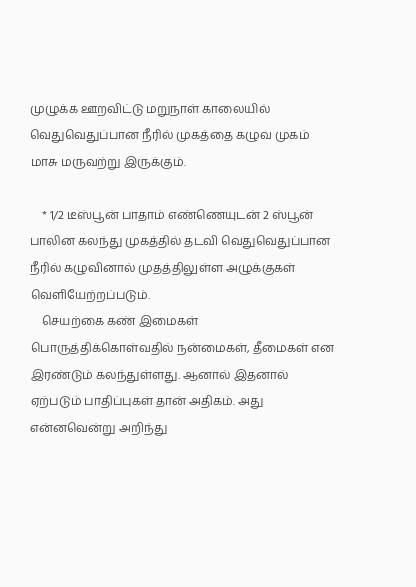முழுக்க ஊறவிட்டு மறுநாள் காலையில் வெதுவெதுப்பான நீரில் முகத்தை கழுவ முகம் மாசு மருவற்று இருக்கும்.

    * 1/2 டீஸ்பூன் பாதாம் எண்ணெயுடன் 2 ஸ்பூன் பாலின கலந்து முகத்தில் தடவி வெதுவெதுப்பான நீரில் கழுவினால் முதத்திலுள்ள அழுக்குகள் வெளியேற்றப்படும்.
    செயற்கை கண் இமைகள் பொருத்திக்கொள்வதில் நன்மைகள், தீமைகள் என இரண்டும் கலந்துள்ளது. ஆனால் இதனால் ஏற்படும் பாதிப்புகள் தான் அதிகம். அது என்னவென்று அறிந்து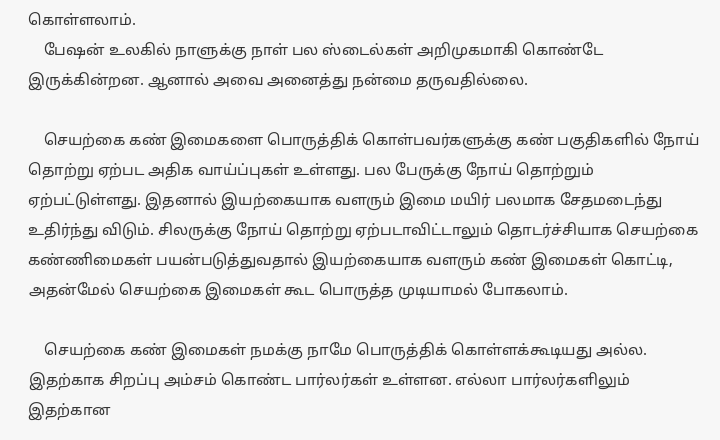கொள்ளலாம்.
    பேஷன் உலகில் நாளுக்கு நாள் பல ஸ்டைல்கள் அறிமுகமாகி கொண்டே இருக்கின்றன. ஆனால் அவை அனைத்து நன்மை தருவதில்லை.

    செயற்கை கண் இமைகளை பொருத்திக் கொள்பவர்களுக்கு கண் பகுதிகளில் நோய் தொற்று ஏற்பட அதிக வாய்ப்புகள் உள்ளது. பல பேருக்கு நோய் தொற்றும் ஏற்பட்டுள்ளது. இதனால் இயற்கையாக வளரும் இமை மயிர் பலமாக சேதமடைந்து உதிர்ந்து விடும். சிலருக்கு நோய் தொற்று ஏற்படாவிட்டாலும் தொடர்ச்சியாக செயற்கை கண்ணிமைகள் பயன்படுத்துவதால் இயற்கையாக வளரும் கண் இமைகள் கொட்டி, அதன்மேல் செயற்கை இமைகள் கூட பொருத்த முடியாமல் போகலாம்.

    செயற்கை கண் இமைகள் நமக்கு நாமே பொருத்திக் கொள்ளக்கூடியது அல்ல. இதற்காக சிறப்பு அம்சம் கொண்ட பார்லர்கள் உள்ளன. எல்லா பார்லர்களிலும் இதற்கான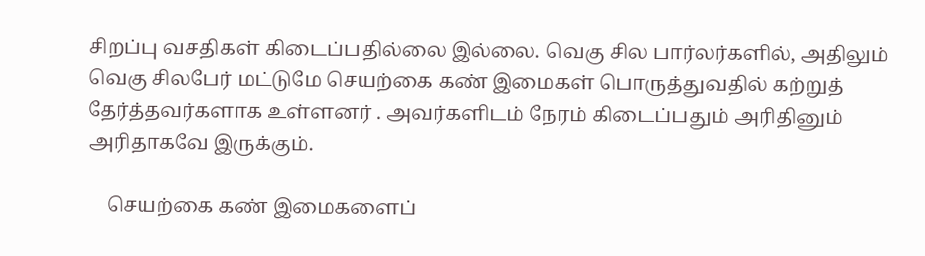சிறப்பு வசதிகள் கிடைப்பதில்லை இல்லை. வெகு சில பார்லர்களில், அதிலும் வெகு சிலபேர் மட்டுமே செயற்கை கண் இமைகள் பொருத்துவதில் கற்றுத் தேர்த்தவர்களாக உள்ளனர் . அவர்களிடம் நேரம் கிடைப்பதும் அரிதினும் அரிதாகவே இருக்கும்.

    செயற்கை கண் இமைகளைப்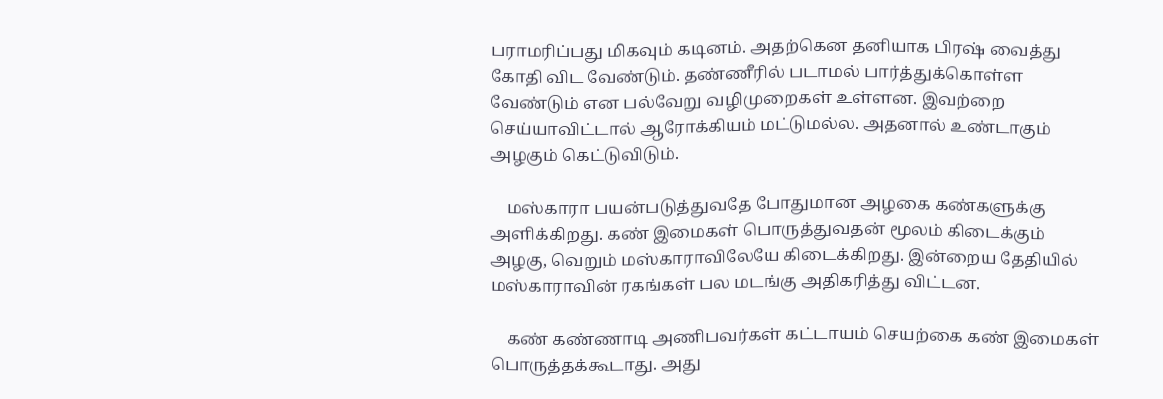பராமரிப்பது மிகவும் கடினம். அதற்கென தனியாக பிரஷ் வைத்து கோதி விட வேண்டும். தண்ணீரில் படாமல் பார்த்துக்கொள்ள வேண்டும் என பல்வேறு வழிமுறைகள் உள்ளன. இவற்றை செய்யாவிட்டால் ஆரோக்கியம் மட்டுமல்ல. அதனால் உண்டாகும் அழகும் கெட்டுவிடும்.

    மஸ்காரா பயன்படுத்துவதே போதுமான அழகை கண்களுக்கு அளிக்கிறது. கண் இமைகள் பொருத்துவதன் மூலம் கிடைக்கும் அழகு, வெறும் மஸ்காராவிலேயே கிடைக்கிறது. இன்றைய தேதியில் மஸ்காராவின் ரகங்கள் பல மடங்கு அதிகரித்து விட்டன.

    கண் கண்ணாடி அணிபவர்கள் கட்டாயம் செயற்கை கண் இமைகள் பொருத்தக்கூடாது. அது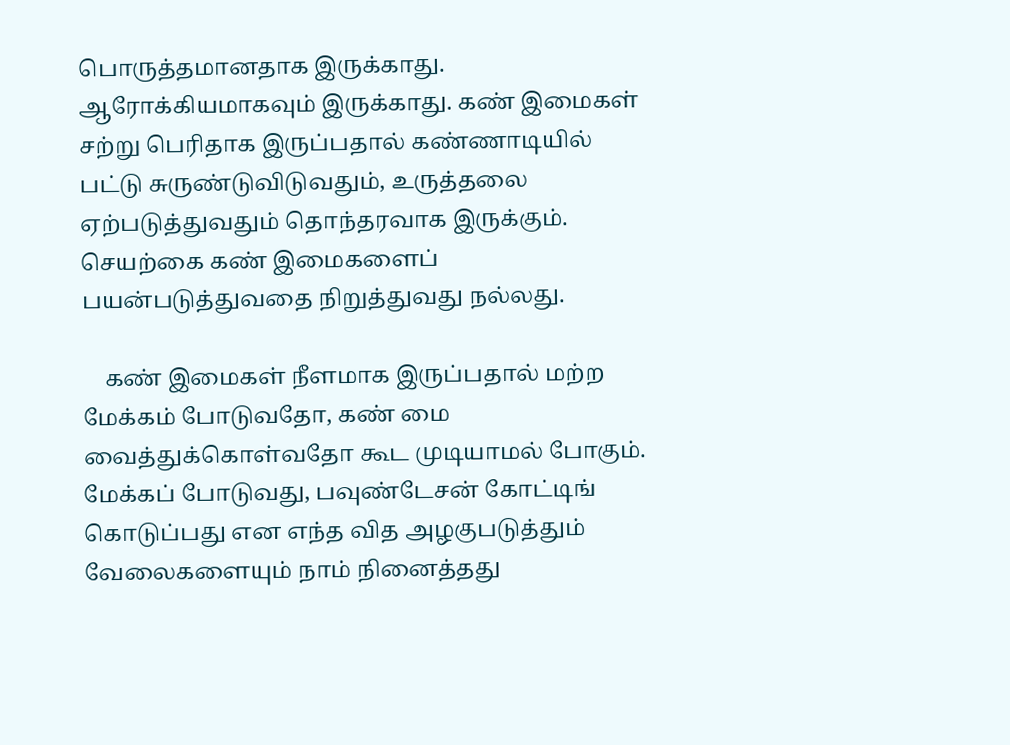பொருத்தமானதாக இருக்காது. ஆரோக்கியமாகவும் இருக்காது. கண் இமைகள் சற்று பெரிதாக இருப்பதால் கண்ணாடியில் பட்டு சுருண்டுவிடுவதும், உருத்தலை ஏற்படுத்துவதும் தொந்தரவாக இருக்கும். செயற்கை கண் இமைகளைப் பயன்படுத்துவதை நிறுத்துவது நல்லது.

    கண் இமைகள் நீளமாக இருப்பதால் மற்ற மேக்கம் போடுவதோ, கண் மை வைத்துக்கொள்வதோ கூட முடியாமல் போகும். மேக்கப் போடுவது, பவுண்டேசன் கோட்டிங் கொடுப்பது என எந்த வித அழகுபடுத்தும் வேலைகளையும் நாம் நினைத்தது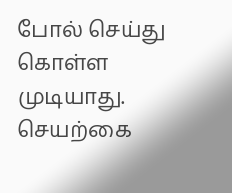போல் செய்து கொள்ள முடியாது. செயற்கை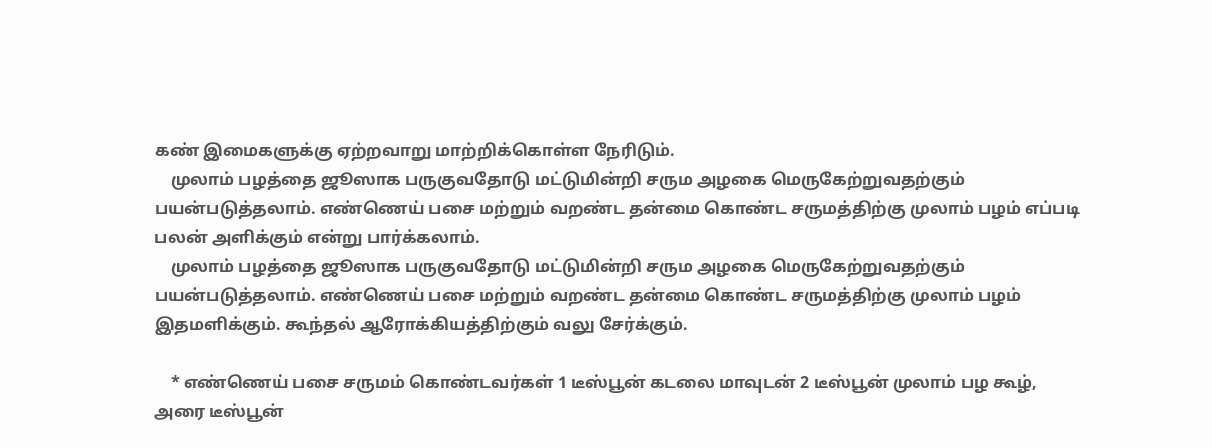கண் இமைகளுக்கு ஏற்றவாறு மாற்றிக்கொள்ள நேரிடும்.
    முலாம் பழத்தை ஜூஸாக பருகுவதோடு மட்டுமின்றி சரும அழகை மெருகேற்றுவதற்கும் பயன்படுத்தலாம். எண்ணெய் பசை மற்றும் வறண்ட தன்மை கொண்ட சருமத்திற்கு முலாம் பழம் எப்படி பலன் அளிக்கும் என்று பார்க்கலாம்.
    முலாம் பழத்தை ஜூஸாக பருகுவதோடு மட்டுமின்றி சரும அழகை மெருகேற்றுவதற்கும் பயன்படுத்தலாம். எண்ணெய் பசை மற்றும் வறண்ட தன்மை கொண்ட சருமத்திற்கு முலாம் பழம் இதமளிக்கும். கூந்தல் ஆரோக்கியத்திற்கும் வலு சேர்க்கும்.

    * எண்ணெய் பசை சருமம் கொண்டவர்கள் 1 டீஸ்பூன் கடலை மாவுடன் 2 டீஸ்பூன் முலாம் பழ கூழ், அரை டீஸ்பூன்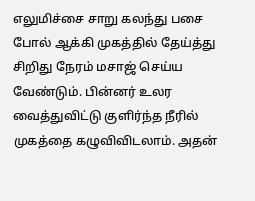எலுமிச்சை சாறு கலந்து பசை போல் ஆக்கி முகத்தில் தேய்த்து சிறிது நேரம் மசாஜ் செய்ய வேண்டும். பின்னர் உலர வைத்துவிட்டு குளிர்ந்த நீரில் முகத்தை கழுவிவிடலாம். அதன்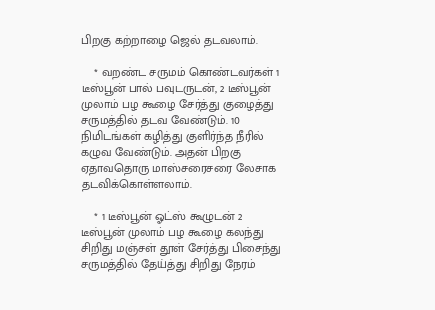பிறகு கற்றாழை ஜெல் தடவலாம்.

    * வறண்ட சருமம் கொண்டவர்கள் 1 டீஸ்பூன் பால் பவுடருடன், 2 டீஸ்பூன் முலாம் பழ கூழை சேர்த்து குழைத்து சருமத்தில் தடவ வேண்டும். 10 நிமிடங்கள் கழித்து குளிர்ந்த நீரில் கழுவ வேண்டும். அதன் பிறகு ஏதாவதொரு மாஸ்சரைசரை லேசாக தடவிக்கொள்ளலாம்.

    * 1 டீஸ்பூன் ஓட்ஸ் கூழுடன் 2 டீஸ்பூன் முலாம் பழ கூழை கலந்து சிறிது மஞ்சள் தூள் சேர்த்து பிசைந்து சருமத்தில் தேய்த்து சிறிது நேரம்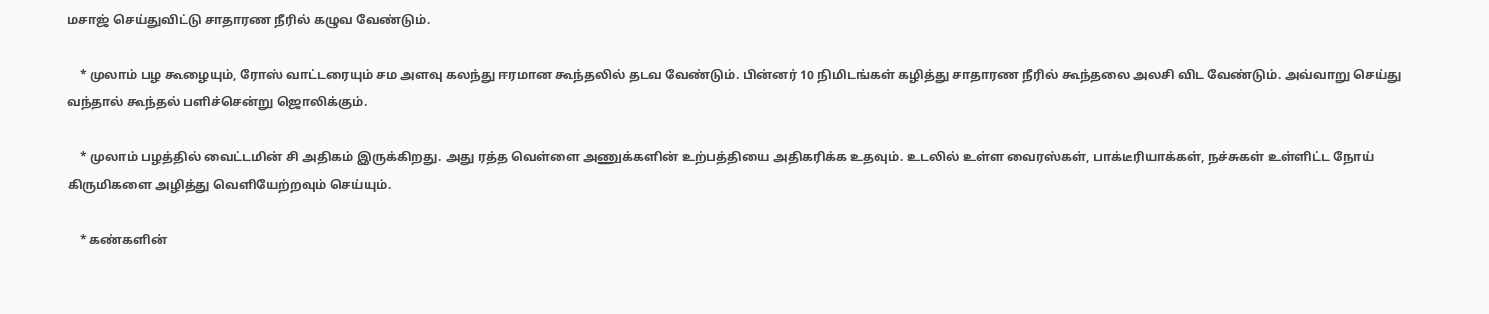மசாஜ் செய்துவிட்டு சாதாரண நீரில் கழுவ வேண்டும்.

    * முலாம் பழ கூழையும், ரோஸ் வாட்டரையும் சம அளவு கலந்து ஈரமான கூந்தலில் தடவ வேண்டும். பின்னர் 10 நிமிடங்கள் கழித்து சாதாரண நீரில் கூந்தலை அலசி விட வேண்டும். அவ்வாறு செய்து வந்தால் கூந்தல் பளிச்சென்று ஜொலிக்கும்.

    * முலாம் பழத்தில் வைட்டமின் சி அதிகம் இருக்கிறது. அது ரத்த வெள்ளை அணுக்களின் உற்பத்தியை அதிகரிக்க உதவும். உடலில் உள்ள வைரஸ்கள், பாக்டீரியாக்கள், நச்சுகள் உள்ளிட்ட நோய் கிருமிகளை அழித்து வெளியேற்றவும் செய்யும்.

    * கண்களின்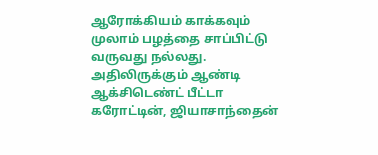ஆரோக்கியம் காக்கவும் முலாம் பழத்தை சாப்பிட்டு வருவது நல்லது. அதிலிருக்கும் ஆண்டி ஆக்சிடெண்ட் பீட்டா கரோட்டின், ஜியாசாந்தைன்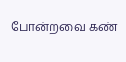போன்றவை கண்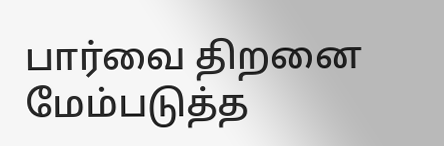பார்வை திறனை மேம்படுத்த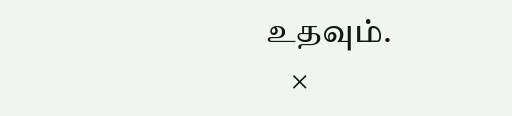உதவும்.
    ×